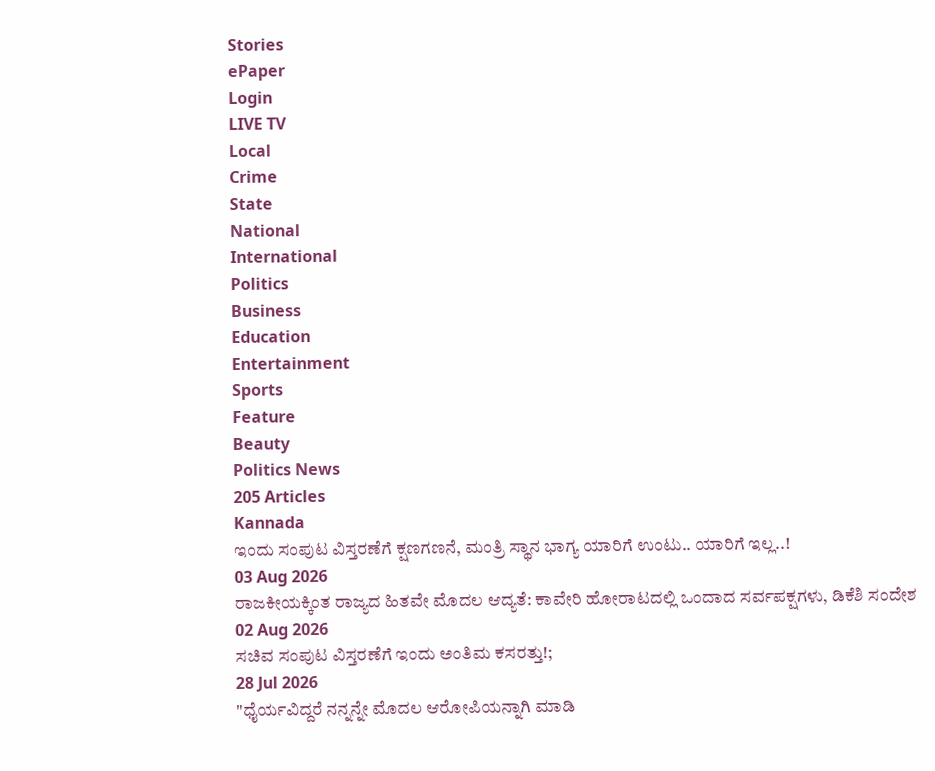Stories
ePaper
Login
LIVE TV
Local
Crime
State
National
International
Politics
Business
Education
Entertainment
Sports
Feature
Beauty
Politics News
205 Articles
Kannada
ಇಂದು ಸಂಪುಟ ವಿಸ್ತರಣೆಗೆ ಕ್ಷಣಗಣನೆ, ಮಂತ್ರಿ ಸ್ಥಾನ ಭಾಗ್ಯ ಯಾರಿಗೆ ಉಂಟು.. ಯಾರಿಗೆ ಇಲ್ಲ..!
03 Aug 2026
ರಾಜಕೀಯಕ್ಕಿಂತ ರಾಜ್ಯದ ಹಿತವೇ ಮೊದಲ ಆದ್ಯತೆ: ಕಾವೇರಿ ಹೋರಾಟದಲ್ಲಿ ಒಂದಾದ ಸರ್ವಪಕ್ಷಗಳು, ಡಿಕೆಶಿ ಸಂದೇಶ
02 Aug 2026
ಸಚಿವ ಸಂಪುಟ ವಿಸ್ತರಣೆಗೆ ಇಂದು ಅಂತಿಮ ಕಸರತ್ತು!;
28 Jul 2026
"ಧೈರ್ಯವಿದ್ದರೆ ನನ್ನನ್ನೇ ಮೊದಲ ಆರೋಪಿಯನ್ನಾಗಿ ಮಾಡಿ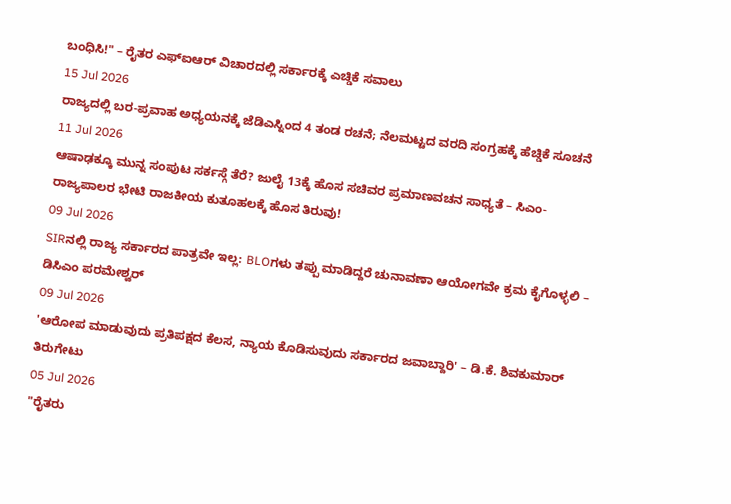ಬಂಧಿಸಿ!" – ರೈತರ ಎಫ್ಐಆರ್ ವಿಚಾರದಲ್ಲಿ ಸರ್ಕಾರಕ್ಕೆ ಎಚ್ಡಿಕೆ ಸವಾಲು
15 Jul 2026
ರಾಜ್ಯದಲ್ಲಿ ಬರ-ಪ್ರವಾಹ ಅಧ್ಯಯನಕ್ಕೆ ಜೆಡಿಎಸ್ನಿಂದ 4 ತಂಡ ರಚನೆ; ನೆಲಮಟ್ಟದ ವರದಿ ಸಂಗ್ರಹಕ್ಕೆ ಹೆಚ್ಡಿಕೆ ಸೂಚನೆ
11 Jul 2026
ಆಷಾಢಕ್ಕೂ ಮುನ್ನ ಸಂಪುಟ ಸರ್ಕಸ್ಗೆ ತೆರೆ? ಜುಲೈ 13ಕ್ಕೆ ಹೊಸ ಸಚಿವರ ಪ್ರಮಾಣವಚನ ಸಾಧ್ಯತೆ – ಸಿಎಂ-ರಾಜ್ಯಪಾಲರ ಭೇಟಿ ರಾಜಕೀಯ ಕುತೂಹಲಕ್ಕೆ ಹೊಸ ತಿರುವು!
09 Jul 2026
SIRನಲ್ಲಿ ರಾಜ್ಯ ಸರ್ಕಾರದ ಪಾತ್ರವೇ ಇಲ್ಲ: BLOಗಳು ತಪ್ಪು ಮಾಡಿದ್ದರೆ ಚುನಾವಣಾ ಆಯೋಗವೇ ಕ್ರಮ ಕೈಗೊಳ್ಳಲಿ – ಡಿಸಿಎಂ ಪರಮೇಶ್ವರ್
09 Jul 2026
'ಆರೋಪ ಮಾಡುವುದು ಪ್ರತಿಪಕ್ಷದ ಕೆಲಸ, ನ್ಯಾಯ ಕೊಡಿಸುವುದು ಸರ್ಕಾರದ ಜವಾಬ್ದಾರಿ' – ಡಿ.ಕೆ. ಶಿವಕುಮಾರ್ ತಿರುಗೇಟು
05 Jul 2026
"ರೈತರು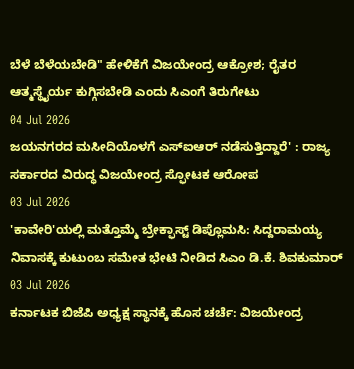ಬೆಳೆ ಬೆಳೆಯಬೇಡಿ" ಹೇಳಿಕೆಗೆ ವಿಜಯೇಂದ್ರ ಆಕ್ರೋಶ; ರೈತರ ಆತ್ಮಸ್ಥೈರ್ಯ ಕುಗ್ಗಿಸಬೇಡಿ ಎಂದು ಸಿಎಂಗೆ ತಿರುಗೇಟು
04 Jul 2026
ಜಯನಗರದ ಮಸೀದಿಯೊಳಗೆ ಎಸ್ಐಆರ್ ನಡೆಸುತ್ತಿದ್ದಾರೆ' : ರಾಜ್ಯ ಸರ್ಕಾರದ ವಿರುದ್ಧ ವಿಜಯೇಂದ್ರ ಸ್ಫೋಟಕ ಆರೋಪ
03 Jul 2026
'ಕಾವೇರಿ'ಯಲ್ಲಿ ಮತ್ತೊಮ್ಮೆ ಬ್ರೇಕ್ಫಾಸ್ಟ್ ಡಿಪ್ಲೊಮಸಿ: ಸಿದ್ದರಾಮಯ್ಯ ನಿವಾಸಕ್ಕೆ ಕುಟುಂಬ ಸಮೇತ ಭೇಟಿ ನೀಡಿದ ಸಿಎಂ ಡಿ.ಕೆ. ಶಿವಕುಮಾರ್
03 Jul 2026
ಕರ್ನಾಟಕ ಬಿಜೆಪಿ ಅಧ್ಯಕ್ಷ ಸ್ಥಾನಕ್ಕೆ ಹೊಸ ಚರ್ಚೆ: ವಿಜಯೇಂದ್ರ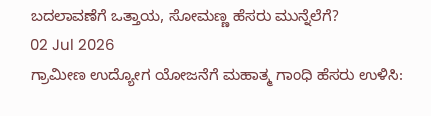ಬದಲಾವಣೆಗೆ ಒತ್ತಾಯ, ಸೋಮಣ್ಣ ಹೆಸರು ಮುನ್ನೆಲೆಗೆ?
02 Jul 2026
ಗ್ರಾಮೀಣ ಉದ್ಯೋಗ ಯೋಜನೆಗೆ ಮಹಾತ್ಮ ಗಾಂಧಿ ಹೆಸರು ಉಳಿಸಿ: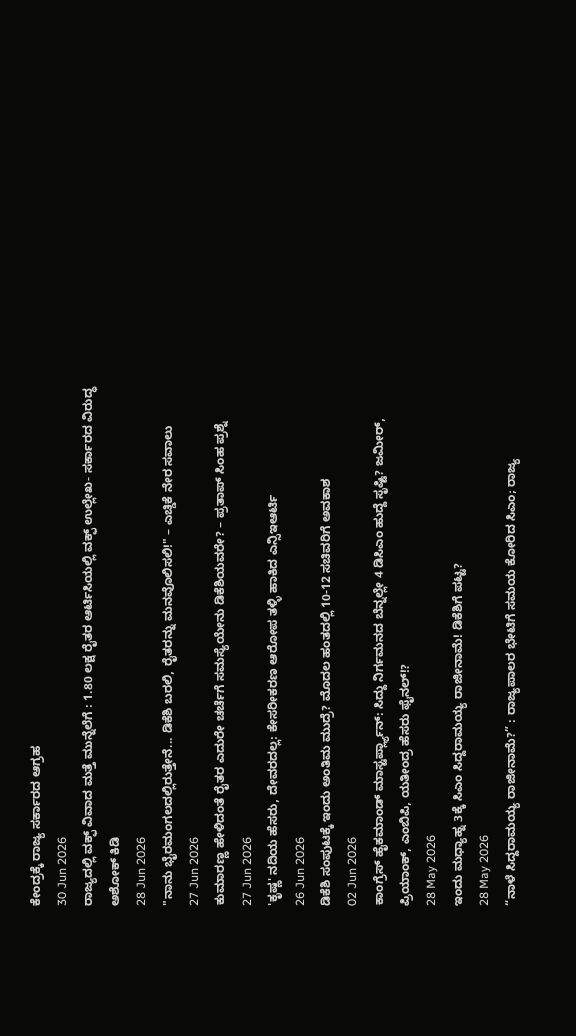ಕೇಂದ್ರಕ್ಕೆ ರಾಜ್ಯ ಸರ್ಕಾರದ ಆಗ್ರಹ
30 Jun 2026
ರಾಜ್ಯದಲ್ಲಿ ವಕ್ಫ್ ವಿವಾದ ಮತ್ತೆ ಮುನ್ನೆಲೆಗೆ : 1.80 ಲಕ್ಷ ರೈತರ ಆರ್ಟಿಸಿಯಲ್ಲಿ ವಕ್ಫ್ ಉಲ್ಲೇಖ- ಸರ್ಕಾರದ ವಿರುದ್ಧ ಅಶೋಕ್ ಕಿಡಿ
28 Jun 2026
"ನಾನು ಭೈರಮಂಗಲದಲ್ಲಿರುತ್ತೇನೆ... ಡಿಕೆಶಿ ಬರಲಿ, ರೈತರನ್ನು ಮನವೊಲಿಸಲಿ!" – ಎಚ್ಡಿಕೆ ನೇರ ಸವಾಲು
27 Jun 2026
ಕುಮಾರಣ್ಣ ಹೇಳಿದಂತೆ ರೈತರ ಎದುರೇ ಚರ್ಚೆಗೆ ಸಮಸ್ಯೆಯೇನು ಡಿಕೆಶಿಯವರೇ? – ಪ್ರತಾಪ್ ಸಿಂಹ ಪ್ರಶ್ನೆ
27 Jun 2026
'ಕೃಷ್ಣ' ನದಿಯ ಹೆಸರು, ದೇವರದಲ್ಲ: ಕೇಸರೀಕರಣ ಆರೋಪ ತಳ್ಳಿ ಹಾಕಿದ ಎನ್ಸಿಇಆರ್ಟಿ
26 Jun 2026
ಡಿಕೆಶಿ ಸಂಪುಟಕ್ಕೆ ಇಂದು ಅಂತಿಮ ಮುದ್ರೆ? ಮೊದಲ ಹಂತದಲ್ಲಿ 10-12 ಸಚಿವರಿಗೆ ಅವಕಾಶ
02 Jun 2026
ಕಾಂಗ್ರೆಸ್ ಹೈಕಮಾಂಡ್ ಮಾಸ್ಟರ್ಪ್ಲ್ಯಾನ್: ಸಿದ್ದು ನಿರ್ಗಮನದ ಬೆನ್ನಲ್ಲೇ 4 ಡಿಸಿಎಂ ಹುದ್ದೆ ಸೃಷ್ಟಿ? ಜಮೀರ್, ಪ್ರಿಯಾಂಕ್, ಎಂಬಿಪಿ, ಯತೀಂದ್ರ ಹೆಸರು ಫೈನಲ್!?
28 May 2026
ಇಂದು ಮಧ್ಯಾಹ್ನ 3ಕ್ಕೆ ಸಿಎಂ ಸಿದ್ದರಾಮಯ್ಯ ರಾಜೀನಾಮೆ! ಡಿಕೆಶಿಗೆ ಪಟ್ಟ?
28 May 2026
“ನಾಳೆ ಸಿದ್ದರಾಮಯ್ಯ ರಾಜೀನಾಮೆ?” : ರಾಜ್ಯಪಾಲರ ಭೇಟಿಗೆ ಸಮಯ ಕೋರಿದ ಸಿಎಂ; ರಾಜ್ಯ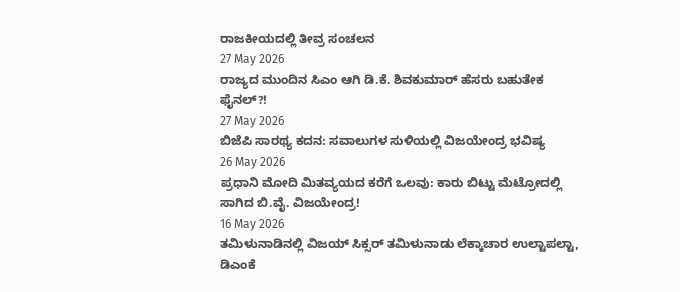ರಾಜಕೀಯದಲ್ಲಿ ತೀವ್ರ ಸಂಚಲನ
27 May 2026
ರಾಜ್ಯದ ಮುಂದಿನ ಸಿಎಂ ಆಗಿ ಡಿ.ಕೆ. ಶಿವಕುಮಾರ್ ಹೆಸರು ಬಹುತೇಕ ಫೈನಲ್?!
27 May 2026
ಬಿಜೆಪಿ ಸಾರಥ್ಯ ಕದನ: ಸವಾಲುಗಳ ಸುಳಿಯಲ್ಲಿ ವಿಜಯೇಂದ್ರ ಭವಿಷ್ಯ
26 May 2026
ಪ್ರಧಾನಿ ಮೋದಿ ಮಿತವ್ಯಯದ ಕರೆಗೆ ಒಲವು: ಕಾರು ಬಿಟ್ಟು ಮೆಟ್ರೋದಲ್ಲಿ ಸಾಗಿದ ಬಿ.ವೈ. ವಿಜಯೇಂದ್ರ!
16 May 2026
ತಮಿಳುನಾಡಿನಲ್ಲಿ ವಿಜಯ್ ಸಿಕ್ಸರ್ ತಮಿಳುನಾಡು ಲೆಕ್ಕಾಚಾರ ಉಲ್ಟಾಪಲ್ಟಾ, ಡಿಎಂಕೆ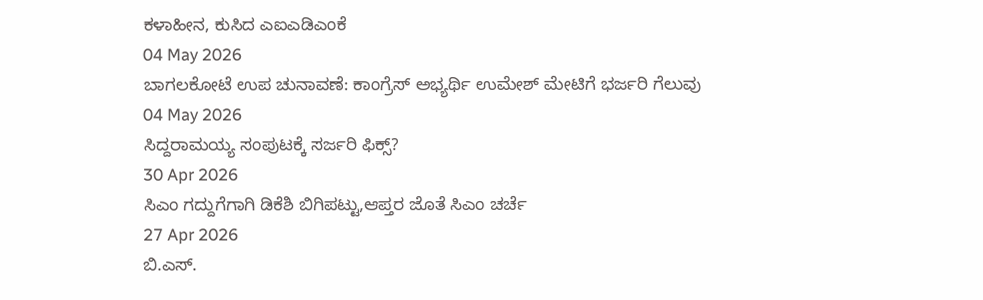ಕಳಾಹೀನ, ಕುಸಿದ ಎಐಎಡಿಎಂಕೆ
04 May 2026
ಬಾಗಲಕೋಟೆ ಉಪ ಚುನಾವಣೆ: ಕಾಂಗ್ರೆಸ್ ಅಭ್ಯರ್ಥಿ ಉಮೇಶ್ ಮೇಟಿಗೆ ಭರ್ಜರಿ ಗೆಲುವು
04 May 2026
ಸಿದ್ದರಾಮಯ್ಯ ಸಂಪುಟಕ್ಕೆ ಸರ್ಜರಿ ಫಿಕ್ಸ್?
30 Apr 2026
ಸಿಎಂ ಗದ್ದುಗೆಗಾಗಿ ಡಿಕೆಶಿ ಬಿಗಿಪಟ್ಟು,ಆಪ್ತರ ಜೊತೆ ಸಿಎಂ ಚರ್ಚೆ
27 Apr 2026
ಬಿ.ಎಸ್.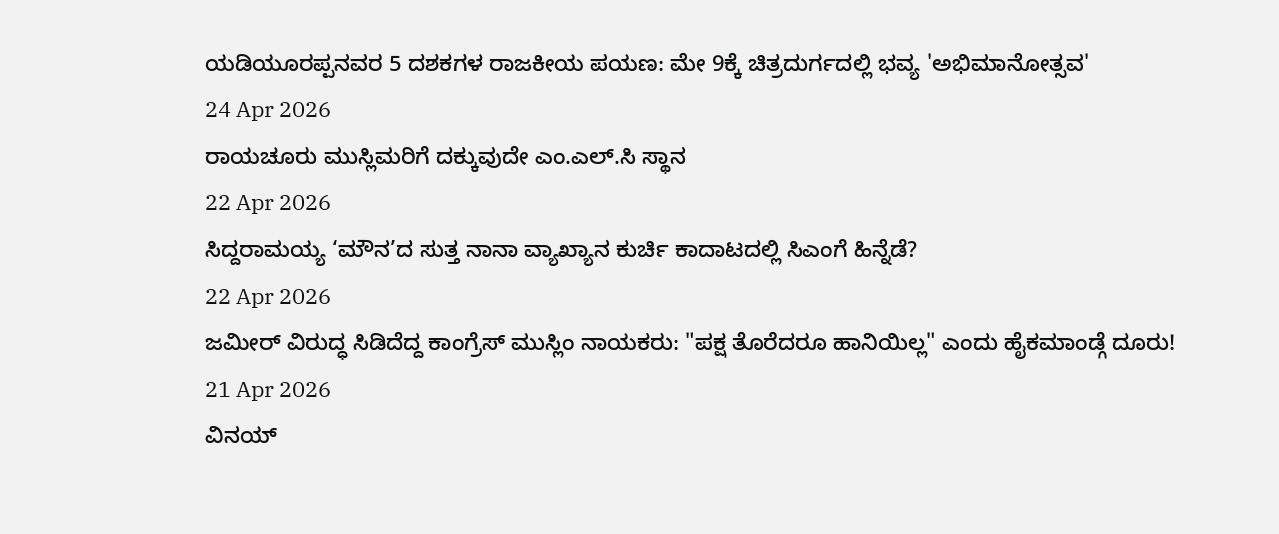ಯಡಿಯೂರಪ್ಪನವರ 5 ದಶಕಗಳ ರಾಜಕೀಯ ಪಯಣ: ಮೇ 9ಕ್ಕೆ ಚಿತ್ರದುರ್ಗದಲ್ಲಿ ಭವ್ಯ 'ಅಭಿಮಾನೋತ್ಸವ'
24 Apr 2026
ರಾಯಚೂರು ಮುಸ್ಲಿಮರಿಗೆ ದಕ್ಕುವುದೇ ಎಂ.ಎಲ್.ಸಿ ಸ್ಥಾನ
22 Apr 2026
ಸಿದ್ದರಾಮಯ್ಯ ‘ಮೌನ’ದ ಸುತ್ತ ನಾನಾ ವ್ಯಾಖ್ಯಾನ ಕುರ್ಚಿ ಕಾದಾಟದಲ್ಲಿ ಸಿಎಂಗೆ ಹಿನ್ನೆಡೆ?
22 Apr 2026
ಜಮೀರ್ ವಿರುದ್ಧ ಸಿಡಿದೆದ್ದ ಕಾಂಗ್ರೆಸ್ ಮುಸ್ಲಿಂ ನಾಯಕರು: "ಪಕ್ಷ ತೊರೆದರೂ ಹಾನಿಯಿಲ್ಲ" ಎಂದು ಹೈಕಮಾಂಡ್ಗೆ ದೂರು!
21 Apr 2026
ವಿನಯ್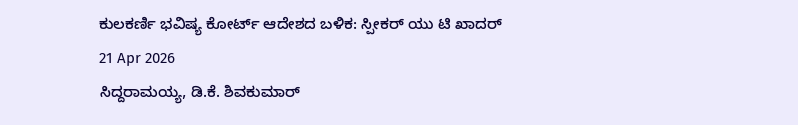ಕುಲಕರ್ಣಿ ಭವಿಷ್ಯ ಕೋರ್ಟ್ ಆದೇಶದ ಬಳಿಕ: ಸ್ಪೀಕರ್ ಯು ಟಿ ಖಾದರ್
21 Apr 2026
ಸಿದ್ದರಾಮಯ್ಯ, ಡಿ.ಕೆ. ಶಿವಕುಮಾರ್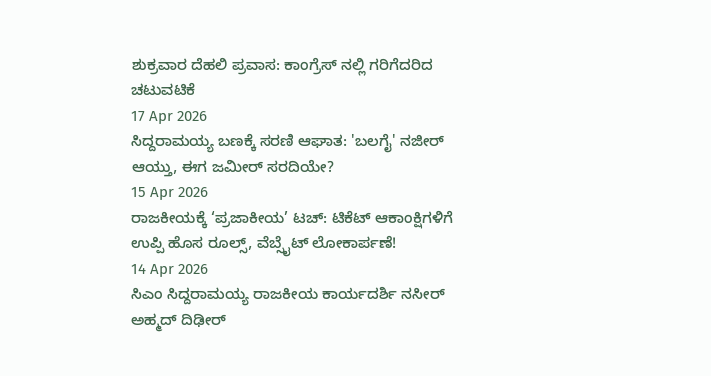ಶುಕ್ರವಾರ ದೆಹಲಿ ಪ್ರವಾಸ: ಕಾಂಗ್ರೆಸ್ ನಲ್ಲಿ ಗರಿಗೆದರಿದ ಚಟುವಟಿಕೆ
17 Apr 2026
ಸಿದ್ದರಾಮಯ್ಯ ಬಣಕ್ಕೆ ಸರಣಿ ಆಘಾತ: 'ಬಲಗೈ' ನಜೀರ್ ಆಯ್ತು, ಈಗ ಜಮೀರ್ ಸರದಿಯೇ?
15 Apr 2026
ರಾಜಕೀಯಕ್ಕೆ ‘ಪ್ರಜಾಕೀಯ’ ಟಚ್: ಟಿಕೆಟ್ ಆಕಾಂಕ್ಷಿಗಳಿಗೆ ಉಪ್ಪಿ ಹೊಸ ರೂಲ್ಸ್, ವೆಬ್ಸೈಟ್ ಲೋಕಾರ್ಪಣೆ!
14 Apr 2026
ಸಿಎಂ ಸಿದ್ದರಾಮಯ್ಯ ರಾಜಕೀಯ ಕಾರ್ಯದರ್ಶಿ ನಸೀರ್ ಅಹ್ಮದ್ ದಿಢೀರ್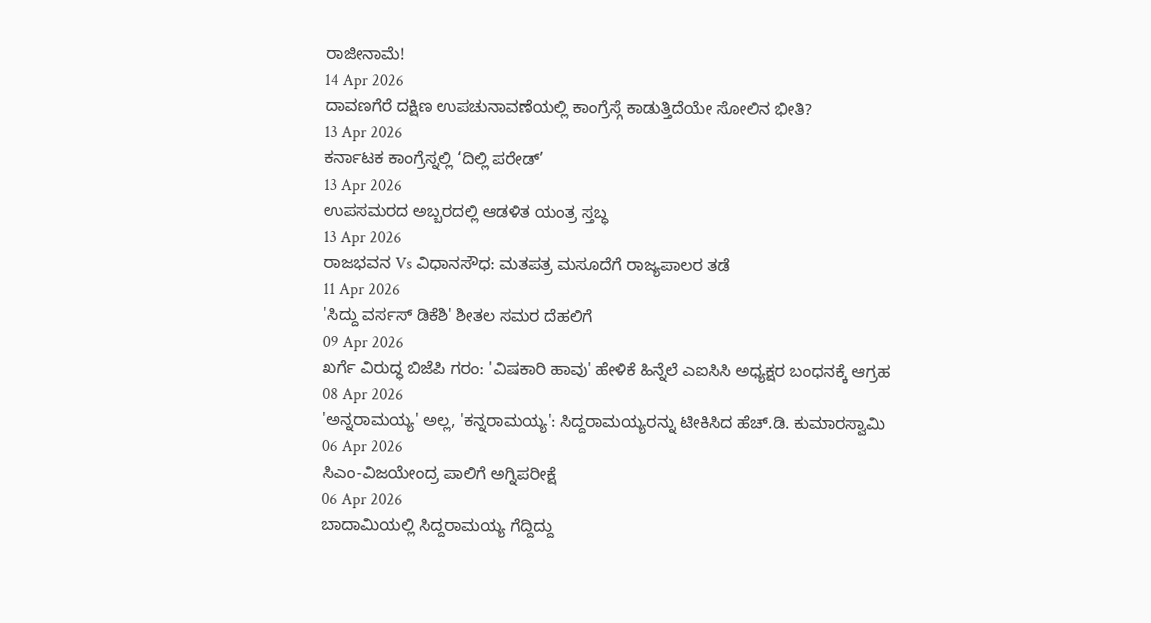ರಾಜೀನಾಮೆ!
14 Apr 2026
ದಾವಣಗೆರೆ ದಕ್ಷಿಣ ಉಪಚುನಾವಣೆಯಲ್ಲಿ ಕಾಂಗ್ರೆಸ್ಗೆ ಕಾಡುತ್ತಿದೆಯೇ ಸೋಲಿನ ಭೀತಿ?
13 Apr 2026
ಕರ್ನಾಟಕ ಕಾಂಗ್ರೆಸ್ನಲ್ಲಿ ‘ದಿಲ್ಲಿ ಪರೇಡ್’
13 Apr 2026
ಉಪಸಮರದ ಅಬ್ಬರದಲ್ಲಿ ಆಡಳಿತ ಯಂತ್ರ ಸ್ತಬ್ಧ
13 Apr 2026
ರಾಜಭವನ Vs ವಿಧಾನಸೌಧ: ಮತಪತ್ರ ಮಸೂದೆಗೆ ರಾಜ್ಯಪಾಲರ ತಡೆ
11 Apr 2026
'ಸಿದ್ದು ವರ್ಸಸ್ ಡಿಕೆಶಿ' ಶೀತಲ ಸಮರ ದೆಹಲಿಗೆ
09 Apr 2026
ಖರ್ಗೆ ವಿರುದ್ಧ ಬಿಜೆಪಿ ಗರಂ: 'ವಿಷಕಾರಿ ಹಾವು' ಹೇಳಿಕೆ ಹಿನ್ನೆಲೆ ಎಐಸಿಸಿ ಅಧ್ಯಕ್ಷರ ಬಂಧನಕ್ಕೆ ಆಗ್ರಹ
08 Apr 2026
'ಅನ್ನರಾಮಯ್ಯ' ಅಲ್ಲ, 'ಕನ್ನರಾಮಯ್ಯ': ಸಿದ್ದರಾಮಯ್ಯರನ್ನು ಟೀಕಿಸಿದ ಹೆಚ್.ಡಿ. ಕುಮಾರಸ್ವಾಮಿ
06 Apr 2026
ಸಿಎಂ-ವಿಜಯೇಂದ್ರ ಪಾಲಿಗೆ ಅಗ್ನಿಪರೀಕ್ಷೆ
06 Apr 2026
ಬಾದಾಮಿಯಲ್ಲಿ ಸಿದ್ದರಾಮಯ್ಯ ಗೆದ್ದಿದ್ದು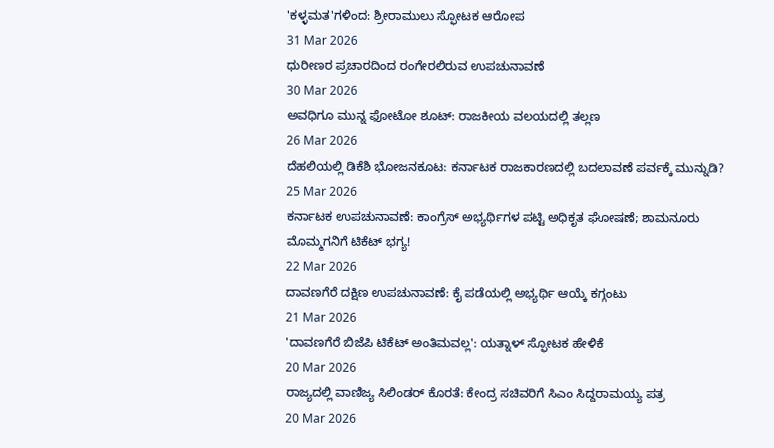'ಕಳ್ಳಮತ'ಗಳಿಂದ: ಶ್ರೀರಾಮುಲು ಸ್ಫೋಟಕ ಆರೋಪ
31 Mar 2026
ಧುರೀಣರ ಪ್ರಚಾರದಿಂದ ರಂಗೇರಲಿರುವ ಉಪಚುನಾವಣೆ
30 Mar 2026
ಅವಧಿಗೂ ಮುನ್ನ ಫೋಟೋ ಶೂಟ್: ರಾಜಕೀಯ ವಲಯದಲ್ಲಿ ತಲ್ಲಣ
26 Mar 2026
ದೆಹಲಿಯಲ್ಲಿ ಡಿಕೆಶಿ ಭೋಜನಕೂಟ: ಕರ್ನಾಟಕ ರಾಜಕಾರಣದಲ್ಲಿ ಬದಲಾವಣೆ ಪರ್ವಕ್ಕೆ ಮುನ್ನುಡಿ?
25 Mar 2026
ಕರ್ನಾಟಕ ಉಪಚುನಾವಣೆ: ಕಾಂಗ್ರೆಸ್ ಅಭ್ಯರ್ಥಿಗಳ ಪಟ್ಟಿ ಅಧಿಕೃತ ಘೋಷಣೆ; ಶಾಮನೂರು ಮೊಮ್ಮಗನಿಗೆ ಟಿಕೆಟ್ ಭಗ್ಯ!
22 Mar 2026
ದಾವಣಗೆರೆ ದಕ್ಷಿಣ ಉಪಚುನಾವಣೆ: ಕೈ ಪಡೆಯಲ್ಲಿ ಅಭ್ಯರ್ಥಿ ಆಯ್ಕೆ ಕಗ್ಗಂಟು
21 Mar 2026
'ದಾವಣಗೆರೆ ಬಿಜೆಪಿ ಟಿಕೆಟ್ ಅಂತಿಮವಲ್ಲ': ಯತ್ನಾಳ್ ಸ್ಫೋಟಕ ಹೇಳಿಕೆ
20 Mar 2026
ರಾಜ್ಯದಲ್ಲಿ ವಾಣಿಜ್ಯ ಸಿಲಿಂಡರ್ ಕೊರತೆ: ಕೇಂದ್ರ ಸಚಿವರಿಗೆ ಸಿಎಂ ಸಿದ್ದರಾಮಯ್ಯ ಪತ್ರ
20 Mar 2026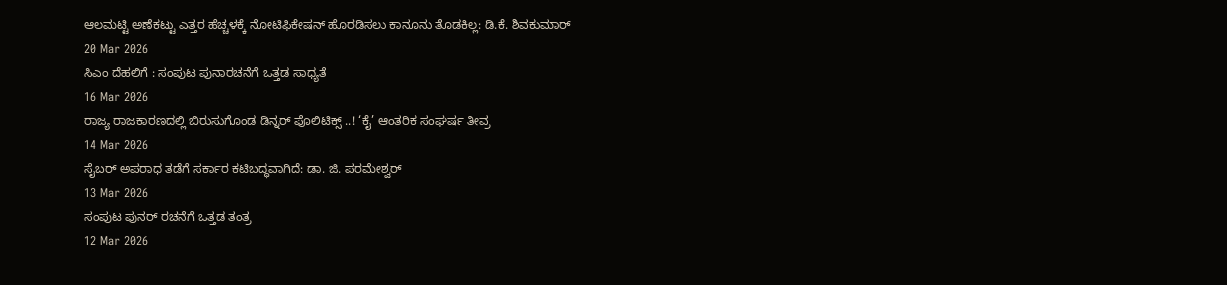ಆಲಮಟ್ಟಿ ಅಣೆಕಟ್ಟು ಎತ್ತರ ಹೆಚ್ಚಳಕ್ಕೆ ನೋಟಿಫಿಕೇಷನ್ ಹೊರಡಿಸಲು ಕಾನೂನು ತೊಡಕಿಲ್ಲ: ಡಿ.ಕೆ. ಶಿವಕುಮಾರ್
20 Mar 2026
ಸಿಎಂ ದೆಹಲಿಗೆ : ಸಂಪುಟ ಪುನಾರಚನೆಗೆ ಒತ್ತಡ ಸಾಧ್ಯತೆ
16 Mar 2026
ರಾಜ್ಯ ರಾಜಕಾರಣದಲ್ಲಿ ಬಿರುಸುಗೊಂಡ ಡಿನ್ನರ್ ಪೊಲಿಟಿಕ್ಸ್ ..! ‘ಕೈ’ ಆಂತರಿಕ ಸಂಘರ್ಷ ತೀವ್ರ
14 Mar 2026
ಸೈಬರ್ ಅಪರಾಧ ತಡೆಗೆ ಸರ್ಕಾರ ಕಟಿಬದ್ಧವಾಗಿದೆ: ಡಾ. ಜಿ. ಪರಮೇಶ್ವರ್
13 Mar 2026
ಸಂಪುಟ ಪುನರ್ ರಚನೆಗೆ ಒತ್ತಡ ತಂತ್ರ
12 Mar 2026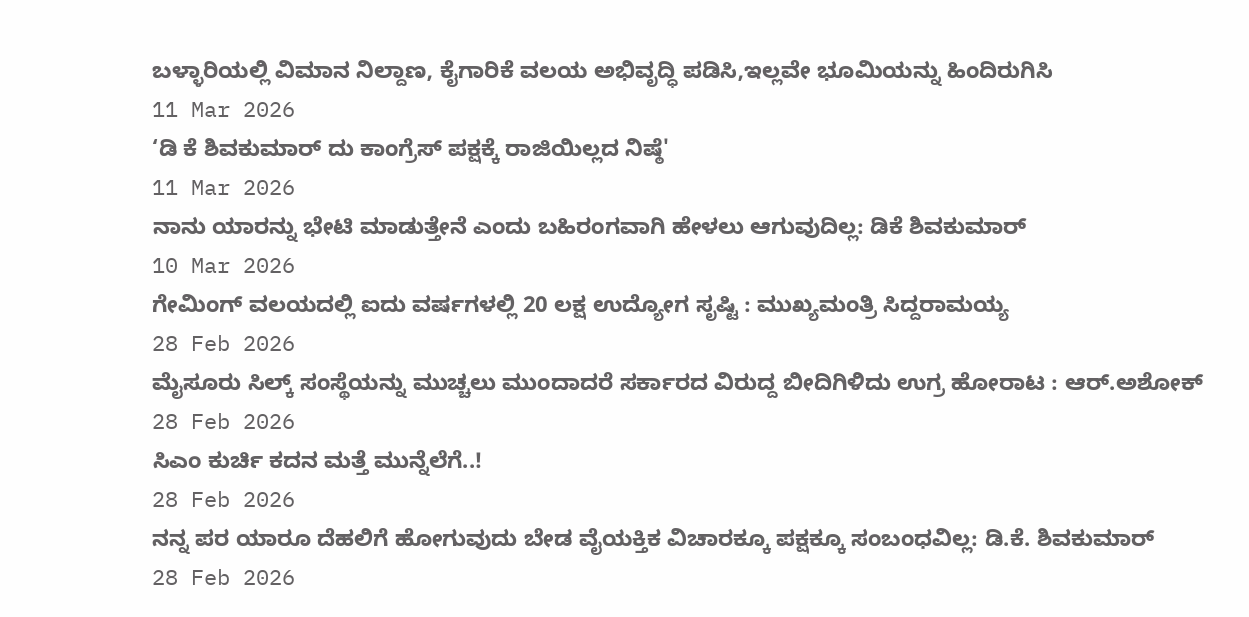ಬಳ್ಳಾರಿಯಲ್ಲಿ ವಿಮಾನ ನಿಲ್ದಾಣ, ಕೈಗಾರಿಕೆ ವಲಯ ಅಭಿವೃದ್ಧಿ ಪಡಿಸಿ,ಇಲ್ಲವೇ ಭೂಮಿಯನ್ನು ಹಿಂದಿರುಗಿಸಿ
11 Mar 2026
‘ಡಿ ಕೆ ಶಿವಕುಮಾರ್ ದು ಕಾಂಗ್ರೆಸ್ ಪಕ್ಷಕ್ಕೆ ರಾಜಿಯಿಲ್ಲದ ನಿಷ್ಠೆ'
11 Mar 2026
ನಾನು ಯಾರನ್ನು ಭೇಟಿ ಮಾಡುತ್ತೇನೆ ಎಂದು ಬಹಿರಂಗವಾಗಿ ಹೇಳಲು ಆಗುವುದಿಲ್ಲ: ಡಿಕೆ ಶಿವಕುಮಾರ್
10 Mar 2026
ಗೇಮಿಂಗ್ ವಲಯದಲ್ಲಿ ಐದು ವರ್ಷಗಳಲ್ಲಿ 20 ಲಕ್ಷ ಉದ್ಯೋಗ ಸೃಷ್ಟಿ : ಮುಖ್ಯಮಂತ್ರಿ ಸಿದ್ದರಾಮಯ್ಯ
28 Feb 2026
ಮೈಸೂರು ಸಿಲ್ಕ್ ಸಂಸ್ಥೆಯನ್ನು ಮುಚ್ಚಲು ಮುಂದಾದರೆ ಸರ್ಕಾರದ ವಿರುದ್ದ ಬೀದಿಗಿಳಿದು ಉಗ್ರ ಹೋರಾಟ : ಆರ್.ಅಶೋಕ್
28 Feb 2026
ಸಿಎಂ ಕುರ್ಚಿ ಕದನ ಮತ್ತೆ ಮುನ್ನೆಲೆಗೆ..!
28 Feb 2026
ನನ್ನ ಪರ ಯಾರೂ ದೆಹಲಿಗೆ ಹೋಗುವುದು ಬೇಡ ವೈಯಕ್ತಿಕ ವಿಚಾರಕ್ಕೂ ಪಕ್ಷಕ್ಕೂ ಸಂಬಂಧವಿಲ್ಲ: ಡಿ.ಕೆ. ಶಿವಕುಮಾರ್
28 Feb 2026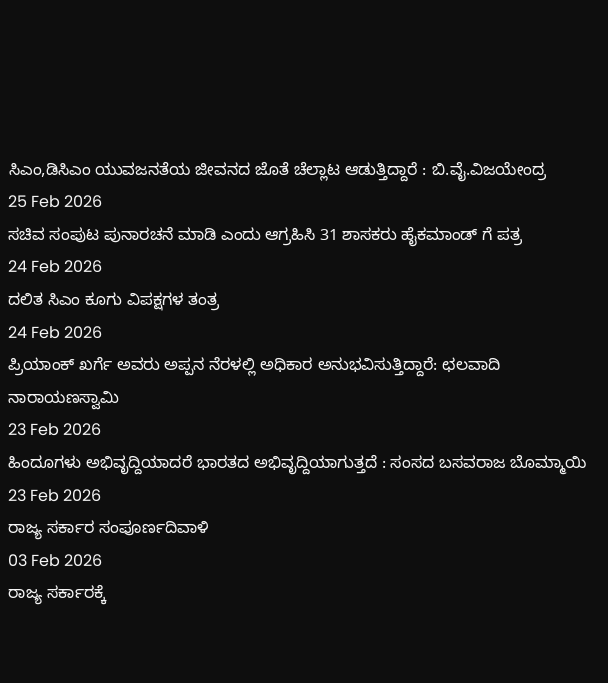ಸಿಎಂ,ಡಿಸಿಎಂ ಯುವಜನತೆಯ ಜೀವನದ ಜೊತೆ ಚೆಲ್ಲಾಟ ಆಡುತ್ತಿದ್ದಾರೆ : ಬಿ.ವೈ.ವಿಜಯೇಂದ್ರ
25 Feb 2026
ಸಚಿವ ಸಂಪುಟ ಪುನಾರಚನೆ ಮಾಡಿ ಎಂದು ಆಗ್ರಹಿಸಿ 31 ಶಾಸಕರು ಹೈಕಮಾಂಡ್ ಗೆ ಪತ್ರ
24 Feb 2026
ದಲಿತ ಸಿಎಂ ಕೂಗು ವಿಪಕ್ಷಗಳ ತಂತ್ರ
24 Feb 2026
ಪ್ರಿಯಾಂಕ್ ಖರ್ಗೆ ಅವರು ಅಪ್ಪನ ನೆರಳಲ್ಲಿ ಅಧಿಕಾರ ಅನುಭವಿಸುತ್ತಿದ್ದಾರೆ: ಛಲವಾದಿ ನಾರಾಯಣಸ್ವಾಮಿ
23 Feb 2026
ಹಿಂದೂಗಳು ಅಭಿವೃದ್ದಿಯಾದರೆ ಭಾರತದ ಅಭಿವೃದ್ದಿಯಾಗುತ್ತದೆ : ಸಂಸದ ಬಸವರಾಜ ಬೊಮ್ಮಾಯಿ
23 Feb 2026
ರಾಜ್ಯ ಸರ್ಕಾರ ಸಂಪೂರ್ಣದಿವಾಳಿ
03 Feb 2026
ರಾಜ್ಯ ಸರ್ಕಾರಕ್ಕೆ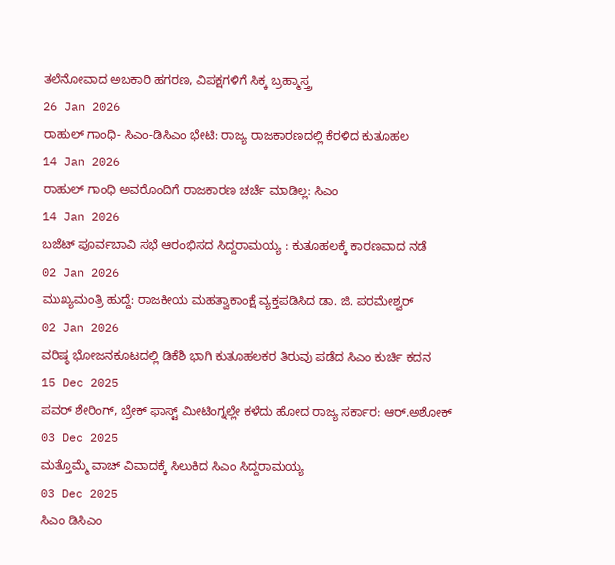ತಲೆನೋವಾದ ಅಬಕಾರಿ ಹಗರಣ, ವಿಪಕ್ಷಗಳಿಗೆ ಸಿಕ್ಕ ಬ್ರಹ್ಮಾಸ್ತ್ರ
26 Jan 2026
ರಾಹುಲ್ ಗಾಂಧಿ- ಸಿಎಂ-ಡಿಸಿಎಂ ಭೇಟಿ: ರಾಜ್ಯ ರಾಜಕಾರಣದಲ್ಲಿ ಕೆರಳಿದ ಕುತೂಹಲ
14 Jan 2026
ರಾಹುಲ್ ಗಾಂಧಿ ಅವರೊಂದಿಗೆ ರಾಜಕಾರಣ ಚರ್ಚೆ ಮಾಡಿಲ್ಲ: ಸಿಎಂ
14 Jan 2026
ಬಜೆಟ್ ಪೂರ್ವಬಾವಿ ಸಭೆ ಆರಂಭಿಸದ ಸಿದ್ದರಾಮಯ್ಯ : ಕುತೂಹಲಕ್ಕೆ ಕಾರಣವಾದ ನಡೆ
02 Jan 2026
ಮುಖ್ಯಮಂತ್ರಿ ಹುದ್ದೆ: ರಾಜಕೀಯ ಮಹತ್ವಾಕಾಂಕ್ಷೆ ವ್ಯಕ್ತಪಡಿಸಿದ ಡಾ. ಜಿ. ಪರಮೇಶ್ವರ್
02 Jan 2026
ವರಿಷ್ಠ ಭೋಜನಕೂಟದಲ್ಲಿ ಡಿಕೆಶಿ ಭಾಗಿ ಕುತೂಹಲಕರ ತಿರುವು ಪಡೆದ ಸಿಎಂ ಕುರ್ಚಿ ಕದನ
15 Dec 2025
ಪವರ್ ಶೇರಿಂಗ್, ಬ್ರೇಕ್ ಫಾಸ್ಟ್ ಮೀಟಿಂಗ್ನಲ್ಲೇ ಕಳೆದು ಹೋದ ರಾಜ್ಯ ಸರ್ಕಾರ: ಆರ್.ಅಶೋಕ್
03 Dec 2025
ಮತ್ತೊಮ್ಮೆ ವಾಚ್ ವಿವಾದಕ್ಕೆ ಸಿಲುಕಿದ ಸಿಎಂ ಸಿದ್ದರಾಮಯ್ಯ
03 Dec 2025
ಸಿಎಂ ಡಿಸಿಎಂ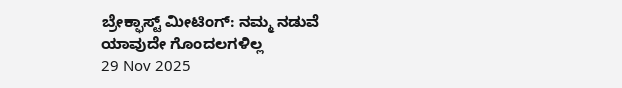ಬ್ರೇಕ್ಫಾಸ್ಟ್ ಮೀಟಿಂಗ್: ನಮ್ಮ ನಡುವೆ ಯಾವುದೇ ಗೊಂದಲಗಳಿಲ್ಲ
29 Nov 2025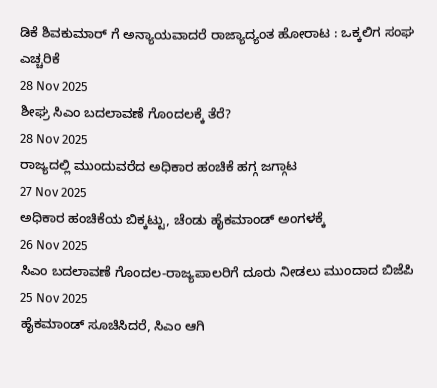ಡಿಕೆ ಶಿವಕುಮಾರ್ ಗೆ ಅನ್ಯಾಯವಾದರೆ ರಾಜ್ಯಾದ್ಯಂತ ಹೋರಾಟ : ಒಕ್ಕಲಿಗ ಸಂಘ ಎಚ್ಚರಿಕೆ
28 Nov 2025
ಶೀಘ್ರ ಸಿಎಂ ಬದಲಾವಣೆ ಗೊಂದಲಕ್ಕೆ ತೆರೆ?
28 Nov 2025
ರಾಜ್ಯದಲ್ಲಿ ಮುಂದುವರೆದ ಅಧಿಕಾರ ಹಂಚಿಕೆ ಹಗ್ಗ ಜಗ್ಗಾಟ
27 Nov 2025
ಅಧಿಕಾರ ಹಂಚಿಕೆಯ ಬಿಕ್ಕಟ್ಟು, ಚೆಂಡು ಹೈಕಮಾಂಡ್ ಅಂಗಳಕ್ಕೆ
26 Nov 2025
ಸಿಎಂ ಬದಲಾವಣೆ ಗೊಂದಲ-ರಾಜ್ಯಪಾಲರಿಗೆ ದೂರು ನೀಡಲು ಮುಂದಾದ ಬಿಜೆಪಿ
25 Nov 2025
ಹೈಕಮಾಂಡ್ ಸೂಚಿಸಿದರೆ, ಸಿಎಂ ಆಗಿ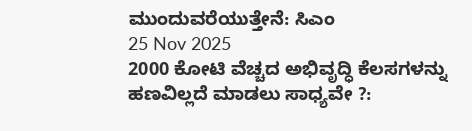ಮುಂದುವರೆಯುತ್ತೇನೆ: ಸಿಎಂ
25 Nov 2025
2000 ಕೋಟಿ ವೆಚ್ಚದ ಅಭಿವೃದ್ಧಿ ಕೆಲಸಗಳನ್ನು ಹಣವಿಲ್ಲದೆ ಮಾಡಲು ಸಾಧ್ಯವೇ ?: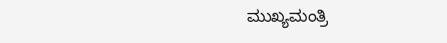ಮುಖ್ಯಮಂತ್ರಿ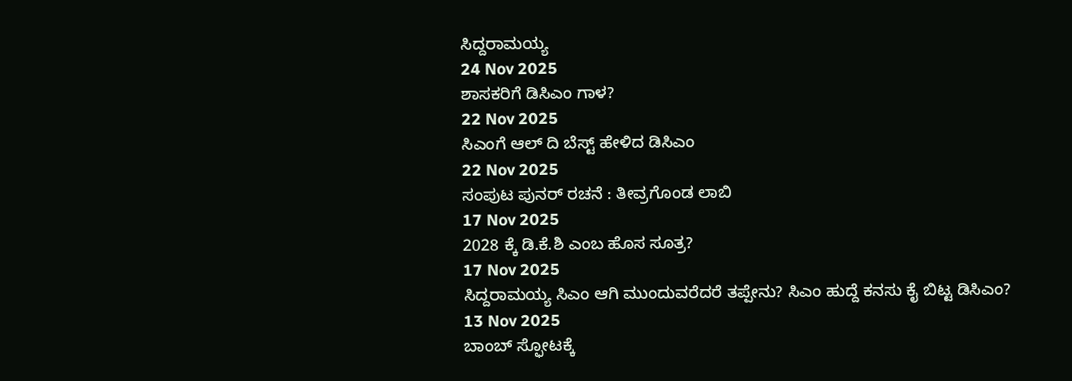ಸಿದ್ದರಾಮಯ್ಯ
24 Nov 2025
ಶಾಸಕರಿಗೆ ಡಿಸಿಎಂ ಗಾಳ?
22 Nov 2025
ಸಿಎಂಗೆ ಆಲ್ ದಿ ಬೆಸ್ಟ್ ಹೇಳಿದ ಡಿಸಿಎಂ
22 Nov 2025
ಸಂಪುಟ ಪುನರ್ ರಚನೆ : ತೀವ್ರಗೊಂಡ ಲಾಬಿ
17 Nov 2025
2028 ಕ್ಕೆ ಡಿ.ಕೆ.ಶಿ ಎಂಬ ಹೊಸ ಸೂತ್ರ?
17 Nov 2025
ಸಿದ್ದರಾಮಯ್ಯ ಸಿಎಂ ಆಗಿ ಮುಂದುವರೆದರೆ ತಪ್ಪೇನು? ಸಿಎಂ ಹುದ್ದೆ ಕನಸು ಕೈ ಬಿಟ್ಟ ಡಿಸಿಎಂ?
13 Nov 2025
ಬಾಂಬ್ ಸ್ಫೋಟಕ್ಕೆ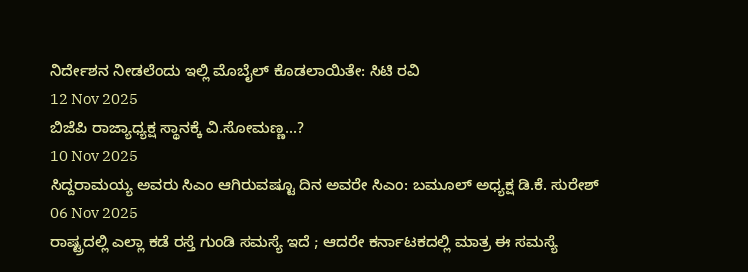ನಿರ್ದೇಶನ ನೀಡಲೆಂದು ಇಲ್ಲಿ ಮೊಬೈಲ್ ಕೊಡಲಾಯಿತೇ: ಸಿಟಿ ರವಿ
12 Nov 2025
ಬಿಜೆಪಿ ರಾಜ್ಯಾಧ್ಯಕ್ಷ ಸ್ಥಾನಕ್ಕೆ ವಿ.ಸೋಮಣ್ಣ...?
10 Nov 2025
ಸಿದ್ದರಾಮಯ್ಯ ಅವರು ಸಿಎಂ ಆಗಿರುವಷ್ಟೂ ದಿನ ಅವರೇ ಸಿಎಂ: ಬಮೂಲ್ ಅಧ್ಯಕ್ಷ ಡಿ.ಕೆ. ಸುರೇಶ್
06 Nov 2025
ರಾಷ್ಟ್ರದಲ್ಲಿ ಎಲ್ಲಾ ಕಡೆ ರಸ್ತೆ ಗುಂಡಿ ಸಮಸ್ಯೆ ಇದೆ ; ಆದರೇ ಕರ್ನಾಟಕದಲ್ಲಿ ಮಾತ್ರ ಈ ಸಮಸ್ಯೆ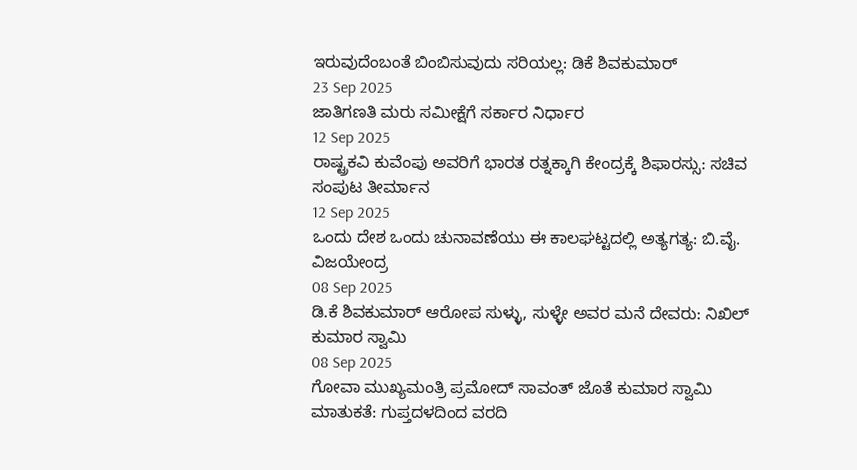ಇರುವುದೆಂಬಂತೆ ಬಿಂಬಿಸುವುದು ಸರಿಯಲ್ಲ: ಡಿಕೆ ಶಿವಕುಮಾರ್
23 Sep 2025
ಜಾತಿಗಣತಿ ಮರು ಸಮೀಕ್ಷೆಗೆ ಸರ್ಕಾರ ನಿರ್ಧಾರ
12 Sep 2025
ರಾಷ್ಟ್ರಕವಿ ಕುವೆಂಪು ಅವರಿಗೆ ಭಾರತ ರತ್ನಕ್ಕಾಗಿ ಕೇಂದ್ರಕ್ಕೆ ಶಿಫಾರಸ್ಸು: ಸಚಿವ ಸಂಪುಟ ತೀರ್ಮಾನ
12 Sep 2025
ಒಂದು ದೇಶ ಒಂದು ಚುನಾವಣೆಯು ಈ ಕಾಲಘಟ್ಟದಲ್ಲಿ ಅತ್ಯಗತ್ಯ: ಬಿ.ವೈ. ವಿಜಯೇಂದ್ರ
08 Sep 2025
ಡಿ.ಕೆ ಶಿವಕುಮಾರ್ ಆರೋಪ ಸುಳ್ಳು, ಸುಳ್ಳೇ ಅವರ ಮನೆ ದೇವರು: ನಿಖಿಲ್ ಕುಮಾರ ಸ್ವಾಮಿ
08 Sep 2025
ಗೋವಾ ಮುಖ್ಯಮಂತ್ರಿ ಪ್ರಮೋದ್ ಸಾವಂತ್ ಜೊತೆ ಕುಮಾರ ಸ್ವಾಮಿ ಮಾತುಕತೆ: ಗುಪ್ತದಳದಿಂದ ವರದಿ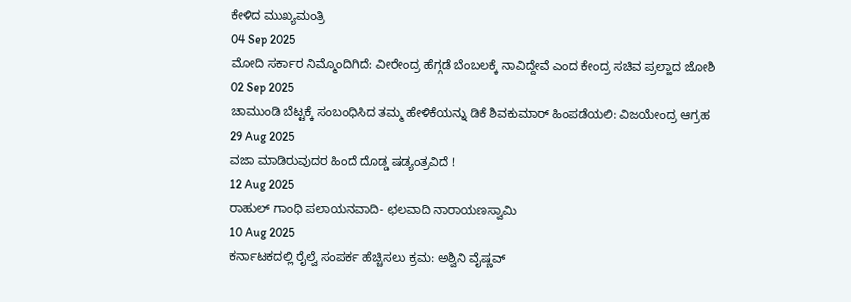ಕೇಳಿದ ಮುಖ್ಯಮಂತ್ರಿ
04 Sep 2025
ಮೋದಿ ಸರ್ಕಾರ ನಿಮ್ಮೊಂದಿಗಿದೆ: ವೀರೇಂದ್ರ ಹೆಗ್ಗಡೆ ಬೆಂಬಲಕ್ಕೆ ನಾವಿದ್ದೇವೆ ಎಂದ ಕೇಂದ್ರ ಸಚಿವ ಪ್ರಲ್ಹಾದ ಜೋಶಿ
02 Sep 2025
ಚಾಮುಂಡಿ ಬೆಟ್ಟಕ್ಕೆ ಸಂಬಂಧಿಸಿದ ತಮ್ಮ ಹೇಳಿಕೆಯನ್ನು ಡಿಕೆ ಶಿವಕುಮಾರ್ ಹಿಂಪಡೆಯಲಿ: ವಿಜಯೇಂದ್ರ ಆಗ್ರಹ
29 Aug 2025
ವಜಾ ಮಾಡಿರುವುದರ ಹಿಂದೆ ದೊಡ್ಡ ಷಡ್ಯಂತ್ರವಿದೆ !
12 Aug 2025
ರಾಹುಲ್ ಗಾಂಧಿ ಪಲಾಯನವಾದಿ- ಛಲವಾದಿ ನಾರಾಯಣಸ್ವಾಮಿ
10 Aug 2025
ಕರ್ನಾಟಕದಲ್ಲಿ ರೈಲ್ವೆ ಸಂಪರ್ಕ ಹೆಚ್ಚಿಸಲು ಕ್ರಮ: ಅಶ್ವಿನಿ ವೈಷ್ಣವ್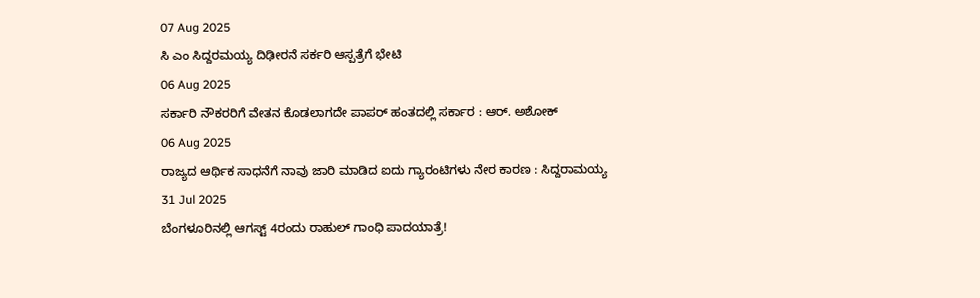07 Aug 2025
ಸಿ ಎಂ ಸಿದ್ದರಮಯ್ಯ ದಿಢೀರನೆ ಸರ್ಕರಿ ಆಸ್ಪತ್ರೆಗೆ ಭೇಟಿ
06 Aug 2025
ಸರ್ಕಾರಿ ನೌಕರರಿಗೆ ವೇತನ ಕೊಡಲಾಗದೇ ಪಾಪರ್ ಹಂತದಲ್ಲಿ ಸರ್ಕಾರ : ಆರ್. ಅಶೋಕ್
06 Aug 2025
ರಾಜ್ಯದ ಆರ್ಥಿಕ ಸಾಧನೆಗೆ ನಾವು ಜಾರಿ ಮಾಡಿದ ಐದು ಗ್ಯಾರಂಟಿಗಳು ನೇರ ಕಾರಣ : ಸಿದ್ದರಾಮಯ್ಯ
31 Jul 2025
ಬೆಂಗಳೂರಿನಲ್ಲಿ ಆಗಸ್ಟ್ 4ರಂದು ರಾಹುಲ್ ಗಾಂಧಿ ಪಾದಯಾತ್ರೆ!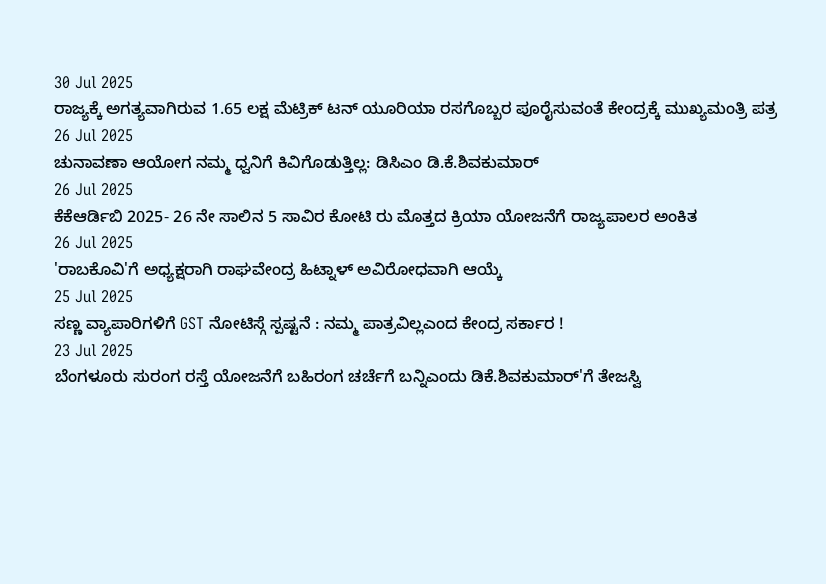30 Jul 2025
ರಾಜ್ಯಕ್ಕೆ ಅಗತ್ಯವಾಗಿರುವ 1.65 ಲಕ್ಷ ಮೆಟ್ರಿಕ್ ಟನ್ ಯೂರಿಯಾ ರಸಗೊಬ್ಬರ ಪೂರೈಸುವಂತೆ ಕೇಂದ್ರಕ್ಕೆ ಮುಖ್ಯಮಂತ್ರಿ ಪತ್ರ
26 Jul 2025
ಚುನಾವಣಾ ಆಯೋಗ ನಮ್ಮ ಧ್ವನಿಗೆ ಕಿವಿಗೊಡುತ್ತಿಲ್ಲ: ಡಿಸಿಎಂ ಡಿ.ಕೆ.ಶಿವಕುಮಾರ್
26 Jul 2025
ಕೆಕೆಆರ್ಡಿಬಿ 2025- 26 ನೇ ಸಾಲಿನ 5 ಸಾವಿರ ಕೋಟಿ ರು ಮೊತ್ತದ ಕ್ರಿಯಾ ಯೋಜನೆಗೆ ರಾಜ್ಯಪಾಲರ ಅಂಕಿತ
26 Jul 2025
'ರಾಬಕೊವಿ'ಗೆ ಅಧ್ಯಕ್ಷರಾಗಿ ರಾಘವೇಂದ್ರ ಹಿಟ್ನಾಳ್ ಅವಿರೋಧವಾಗಿ ಆಯ್ಕೆ
25 Jul 2025
ಸಣ್ಣ ವ್ಯಾಪಾರಿಗಳಿಗೆ GST ನೋಟಿಸ್ಗೆ ಸ್ಪಷ್ಟನೆ : ನಮ್ಮ ಪಾತ್ರವಿಲ್ಲಎಂದ ಕೇಂದ್ರ ಸರ್ಕಾರ !
23 Jul 2025
ಬೆಂಗಳೂರು ಸುರಂಗ ರಸ್ತೆ ಯೋಜನೆಗೆ ಬಹಿರಂಗ ಚರ್ಚೆಗೆ ಬನ್ನಿಎಂದು ಡಿಕೆ.ಶಿವಕುಮಾರ್'ಗೆ ತೇಜಸ್ವಿ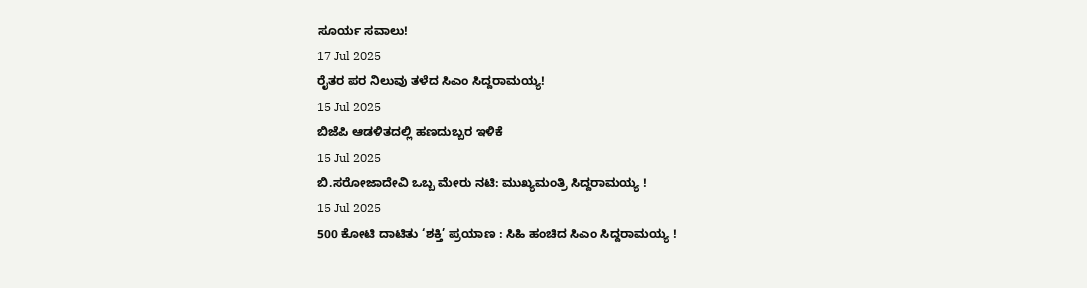ಸೂರ್ಯ ಸವಾಲು!
17 Jul 2025
ರೈತರ ಪರ ನಿಲುವು ತಳೆದ ಸಿಎಂ ಸಿದ್ದರಾಮಯ್ಯ!
15 Jul 2025
ಬಿಜೆಪಿ ಆಡಳಿತದಲ್ಲಿ ಹಣದುಬ್ಬರ ಇಳಿಕೆ
15 Jul 2025
ಬಿ.ಸರೋಜಾದೇವಿ ಒಬ್ಬ ಮೇರು ನಟಿ: ಮುಖ್ಯಮಂತ್ರಿ ಸಿದ್ದರಾಮಯ್ಯ !
15 Jul 2025
500 ಕೋಟಿ ದಾಟಿತು ‘ಶಕ್ತಿ’ ಪ್ರಯಾಣ : ಸಿಹಿ ಹಂಚಿದ ಸಿಎಂ ಸಿದ್ದರಾಮಯ್ಯ !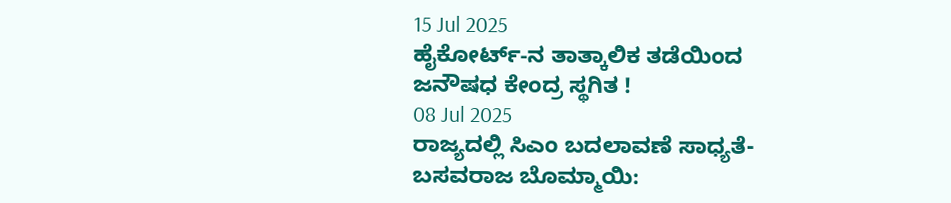15 Jul 2025
ಹೈಕೋರ್ಟ್‑ನ ತಾತ್ಕಾಲಿಕ ತಡೆಯಿಂದ ಜನೌಷಧ ಕೇಂದ್ರ ಸ್ಥಗಿತ !
08 Jul 2025
ರಾಜ್ಯದಲ್ಲಿ ಸಿಎಂ ಬದಲಾವಣೆ ಸಾಧ್ಯತೆ- ಬಸವರಾಜ ಬೊಮ್ಮಾಯಿ: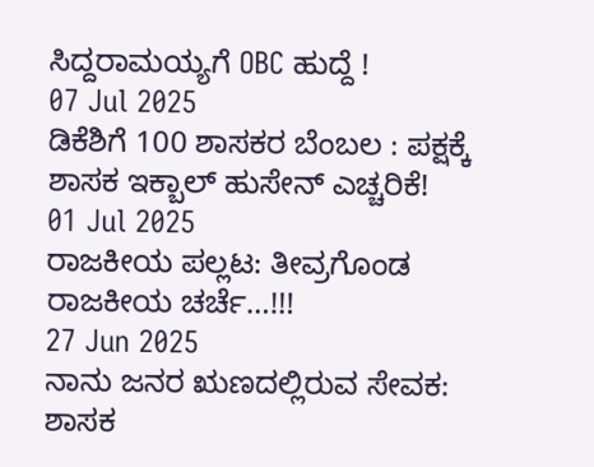ಸಿದ್ದರಾಮಯ್ಯಗೆ OBC ಹುದ್ದೆ !
07 Jul 2025
ಡಿಕೆಶಿಗೆ 100 ಶಾಸಕರ ಬೆಂಬಲ : ಪಕ್ಷಕ್ಕೆ ಶಾಸಕ ಇಕ್ಬಾಲ್ ಹುಸೇನ್ ಎಚ್ಚರಿಕೆ!
01 Jul 2025
ರಾಜಕೀಯ ಪಲ್ಲಟ: ತೀವ್ರಗೊಂಡ ರಾಜಕೀಯ ಚರ್ಚೆ…!!!
27 Jun 2025
ನಾನು ಜನರ ಋಣದಲ್ಲಿರುವ ಸೇವಕ: ಶಾಸಕ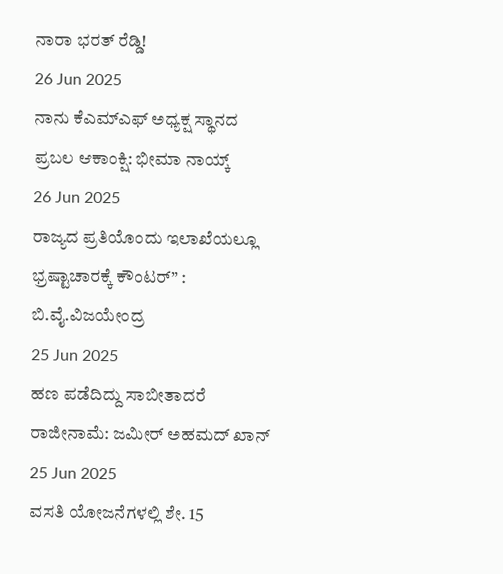ನಾರಾ ಭರತ್ ರೆಡ್ಡಿ!
26 Jun 2025
ನಾನು ಕೆಎಮ್ಎಫ್ ಅಧ್ಯಕ್ಷ ಸ್ಥಾನದ ಪ್ರಬಲ ಆಕಾಂಕ್ಷಿ: ಭೀಮಾ ನಾಯ್ಕ್
26 Jun 2025
ರಾಜ್ಯದ ಪ್ರತಿಯೊಂದು ಇಲಾಖೆಯಲ್ಲೂ ಭ್ರಷ್ಟಾಚಾರಕ್ಕೆ ಕೌಂಟರ್” : ಬಿ.ವೈ.ವಿಜಯೇಂದ್ರ
25 Jun 2025
ಹಣ ಪಡೆದಿದ್ದು ಸಾಬೀತಾದರೆ ರಾಜೀನಾಮೆ: ಜಮೀರ್ ಅಹಮದ್ ಖಾನ್
25 Jun 2025
ವಸತಿ ಯೋಜನೆಗಳಲ್ಲಿ ಶೇ. 15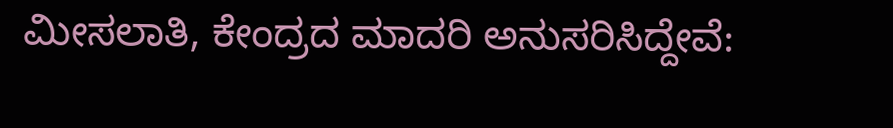ಮೀಸಲಾತಿ, ಕೇಂದ್ರದ ಮಾದರಿ ಅನುಸರಿಸಿದ್ದೇವೆ: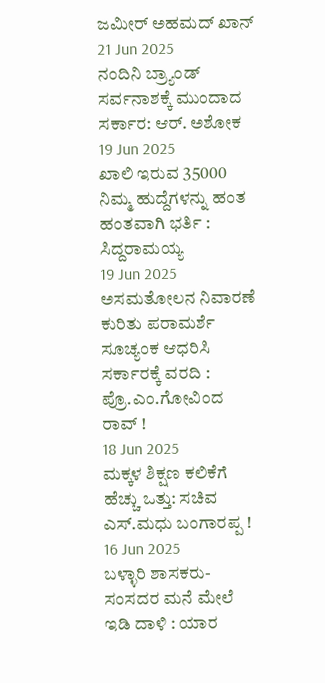ಜಮೀರ್ ಅಹಮದ್ ಖಾನ್
21 Jun 2025
ನಂದಿನಿ ಬ್ರ್ಯಾಂಡ್ ಸರ್ವನಾಶಕ್ಕೆ ಮುಂದಾದ ಸರ್ಕಾರ: ಆರ್. ಅಶೋಕ
19 Jun 2025
ಖಾಲಿ ಇರುವ 35000 ನಿಮ್ಮ ಹುದ್ದೆಗಳನ್ನು ಹಂತ ಹಂತವಾಗಿ ಭರ್ತಿ : ಸಿದ್ದರಾಮಯ್ಯ
19 Jun 2025
ಅಸಮತೋಲನ ನಿವಾರಣೆ ಕುರಿತು ಪರಾಮರ್ಶೆ ಸೂಚ್ಯಂಕ ಆಧರಿಸಿ ಸರ್ಕಾರಕ್ಕೆ ವರದಿ : ಪ್ರೊ.ಎಂ.ಗೋವಿಂದ ರಾವ್ !
18 Jun 2025
ಮಕ್ಕಳ ಶಿಕ್ಷಣ ಕಲಿಕೆಗೆ ಹೆಚ್ಚು ಒತ್ತು: ಸಚಿವ ಎಸ್.ಮಧು ಬಂಗಾರಪ್ಪ !
16 Jun 2025
ಬಳ್ಳಾರಿ ಶಾಸಕರು- ಸಂಸದರ ಮನೆ ಮೇಲೆ ಇಡಿ ದಾಳಿ : ಯಾರ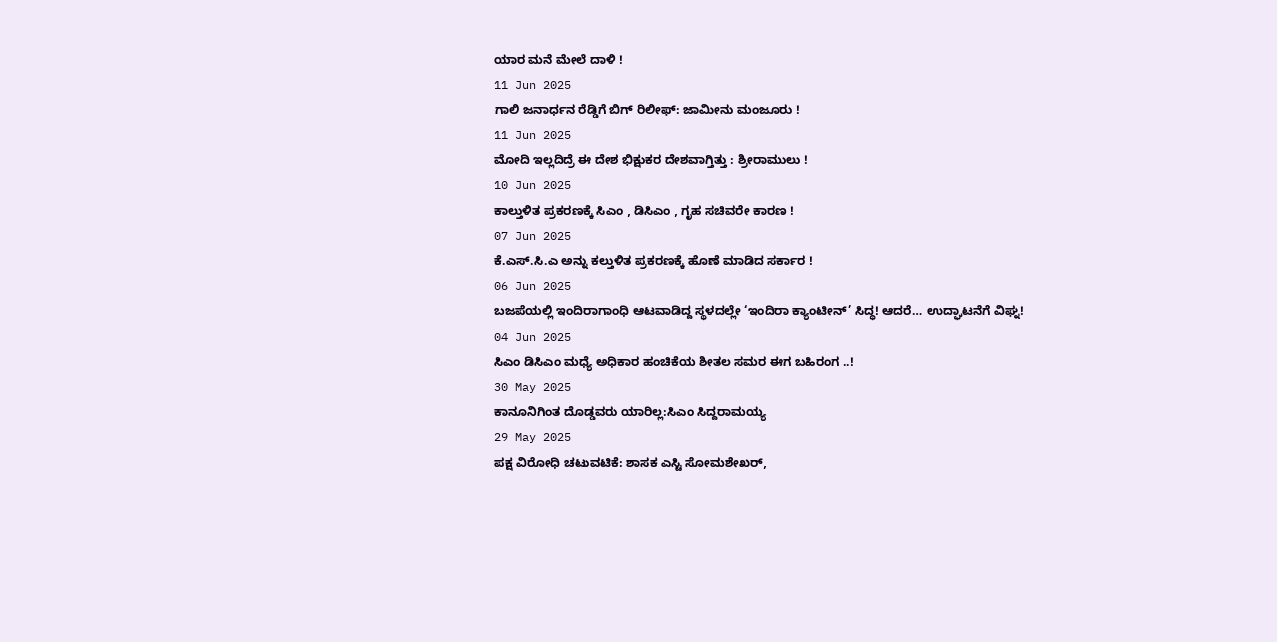ಯಾರ ಮನೆ ಮೇಲೆ ದಾಳಿ !
11 Jun 2025
ಗಾಲಿ ಜನಾರ್ಧನ ರೆಡ್ಡಿಗೆ ಬಿಗ್ ರಿಲೀಫ್: ಜಾಮೀನು ಮಂಜೂರು !
11 Jun 2025
ಮೋದಿ ಇಲ್ಲದಿದ್ರೆ ಈ ದೇಶ ಭಿಕ್ಷುಕರ ದೇಶವಾಗ್ತಿತ್ತು : ಶ್ರೀರಾಮುಲು !
10 Jun 2025
ಕಾಲ್ತುಳಿತ ಪ್ರಕರಣಕ್ಕೆ ಸಿಎಂ , ಡಿಸಿಎಂ , ಗೃಹ ಸಚಿವರೇ ಕಾರಣ !
07 Jun 2025
ಕೆ.ಎಸ್.ಸಿ.ಎ ಅನ್ನು ಕಲ್ತುಳಿತ ಪ್ರಕರಣಕ್ಕೆ ಹೊಣೆ ಮಾಡಿದ ಸರ್ಕಾರ !
06 Jun 2025
ಬಜಪೆಯಲ್ಲಿ ಇಂದಿರಾಗಾಂಧಿ ಆಟವಾಡಿದ್ದ ಸ್ಥಳದಲ್ಲೇ ‘ಇಂದಿರಾ ಕ್ಯಾಂಟೀನ್’ ಸಿದ್ಧ! ಆದರೆ… ಉದ್ಘಾಟನೆಗೆ ವಿಘ್ನ!
04 Jun 2025
ಸಿಎಂ ಡಿಸಿಎಂ ಮಧ್ಯೆ ಅಧಿಕಾರ ಹಂಚಿಕೆಯ ಶೀತಲ ಸಮರ ಈಗ ಬಹಿರಂಗ ..!
30 May 2025
ಕಾನೂನಿಗಿಂತ ದೊಡ್ಡವರು ಯಾರಿಲ್ಲ:ಸಿಎಂ ಸಿದ್ದರಾಮಯ್ಯ
29 May 2025
ಪಕ್ಷ ವಿರೋಧಿ ಚಟುವಟಿಕೆ: ಶಾಸಕ ಎಸ್ಟಿ ಸೋಮಶೇಖರ್,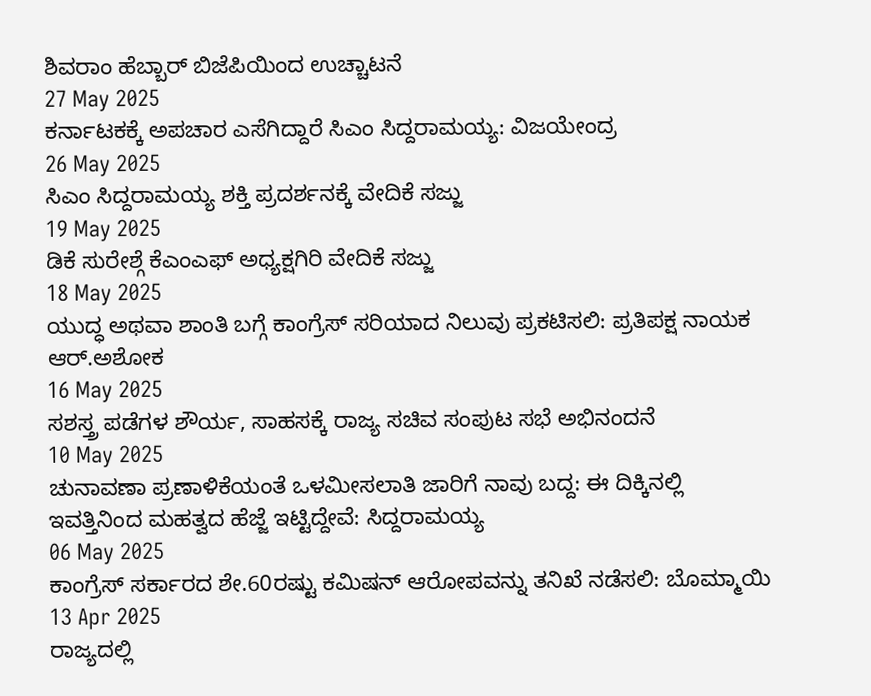ಶಿವರಾಂ ಹೆಬ್ಬಾರ್ ಬಿಜೆಪಿಯಿಂದ ಉಚ್ಚಾಟನೆ
27 May 2025
ಕರ್ನಾಟಕಕ್ಕೆ ಅಪಚಾರ ಎಸೆಗಿದ್ದಾರೆ ಸಿಎಂ ಸಿದ್ದರಾಮಯ್ಯ: ವಿಜಯೇಂದ್ರ
26 May 2025
ಸಿಎಂ ಸಿದ್ದರಾಮಯ್ಯ ಶಕ್ತಿ ಪ್ರದರ್ಶನಕ್ಕೆ ವೇದಿಕೆ ಸಜ್ಜು
19 May 2025
ಡಿಕೆ ಸುರೇಶ್ಗೆ ಕೆಎಂಎಫ್ ಅಧ್ಯಕ್ಷಗಿರಿ ವೇದಿಕೆ ಸಜ್ಜು
18 May 2025
ಯುದ್ಧ ಅಥವಾ ಶಾಂತಿ ಬಗ್ಗೆ ಕಾಂಗ್ರೆಸ್ ಸರಿಯಾದ ನಿಲುವು ಪ್ರಕಟಿಸಲಿ: ಪ್ರತಿಪಕ್ಷ ನಾಯಕ ಆರ್.ಅಶೋಕ
16 May 2025
ಸಶಸ್ತ್ರ ಪಡೆಗಳ ಶೌರ್ಯ, ಸಾಹಸಕ್ಕೆ ರಾಜ್ಯ ಸಚಿವ ಸಂಪುಟ ಸಭೆ ಅಭಿನಂದನೆ
10 May 2025
ಚುನಾವಣಾ ಪ್ರಣಾಳಿಕೆಯಂತೆ ಒಳಮೀಸಲಾತಿ ಜಾರಿಗೆ ನಾವು ಬದ್ದ: ಈ ದಿಕ್ಕಿನಲ್ಲಿ ಇವತ್ತಿನಿಂದ ಮಹತ್ವದ ಹೆಜ್ಜೆ ಇಟ್ಟಿದ್ದೇವೆ: ಸಿದ್ದರಾಮಯ್ಯ
06 May 2025
ಕಾಂಗ್ರೆಸ್ ಸರ್ಕಾರದ ಶೇ.60ರಷ್ಟು ಕಮಿಷನ್ ಆರೋಪವನ್ನು ತನಿಖೆ ನಡೆಸಲಿ: ಬೊಮ್ಮಾಯಿ
13 Apr 2025
ರಾಜ್ಯದಲ್ಲಿ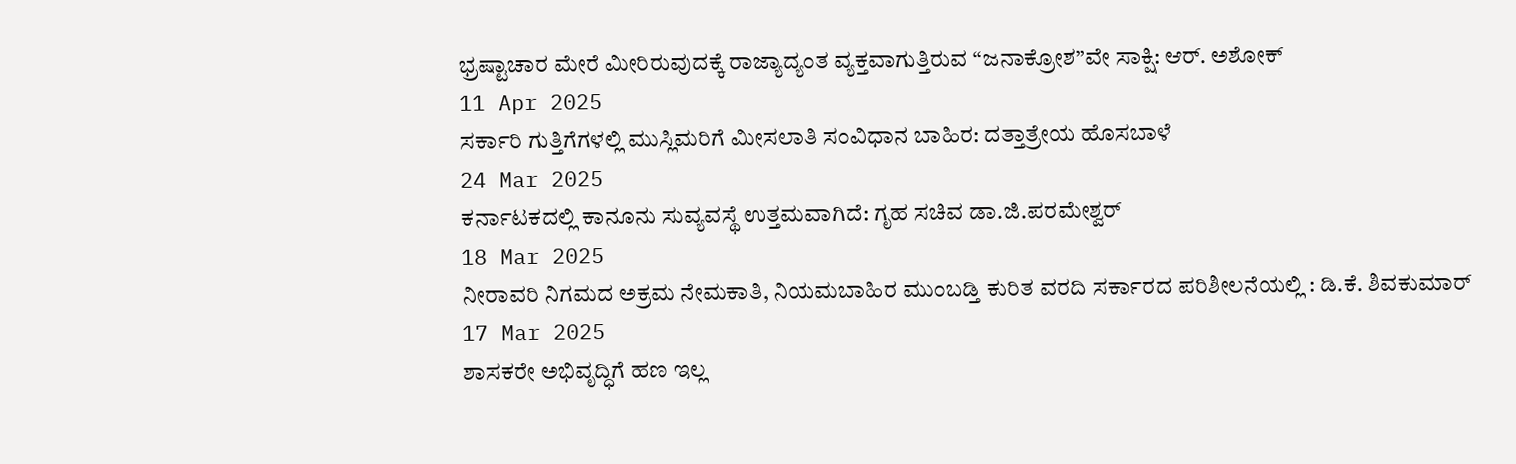ಭ್ರಷ್ಟಾಚಾರ ಮೇರೆ ಮೀರಿರುವುದಕ್ಕೆ ರಾಜ್ಯಾದ್ಯಂತ ವ್ಯಕ್ತವಾಗುತ್ತಿರುವ “ಜನಾಕ್ರೋಶ”ವೇ ಸಾಕ್ಷಿ: ಆರ್. ಅಶೋಕ್
11 Apr 2025
ಸರ್ಕಾರಿ ಗುತ್ತಿಗೆಗಳಲ್ಲಿ ಮುಸ್ಲಿಮರಿಗೆ ಮೀಸಲಾತಿ ಸಂವಿಧಾನ ಬಾಹಿರ: ದತ್ತಾತ್ರೇಯ ಹೊಸಬಾಳೆ
24 Mar 2025
ಕರ್ನಾಟಕದಲ್ಲಿ ಕಾನೂನು ಸುವ್ಯವಸ್ಥೆ ಉತ್ತಮವಾಗಿದೆ: ಗೃಹ ಸಚಿವ ಡಾ.ಜಿ.ಪರಮೇಶ್ವರ್
18 Mar 2025
ನೀರಾವರಿ ನಿಗಮದ ಅಕ್ರಮ ನೇಮಕಾತಿ, ನಿಯಮಬಾಹಿರ ಮುಂಬಡ್ತಿ ಕುರಿತ ವರದಿ ಸರ್ಕಾರದ ಪರಿಶೀಲನೆಯಲ್ಲಿ : ಡಿ.ಕೆ. ಶಿವಕುಮಾರ್
17 Mar 2025
ಶಾಸಕರೇ ಅಭಿವೃದ್ಧಿಗೆ ಹಣ ಇಲ್ಲ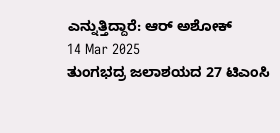ಎನ್ನುತ್ತಿದ್ದಾರೆ: ಆರ್ ಅಶೋಕ್
14 Mar 2025
ತುಂಗಭದ್ರ ಜಲಾಶಯದ 27 ಟಿಎಂಸಿ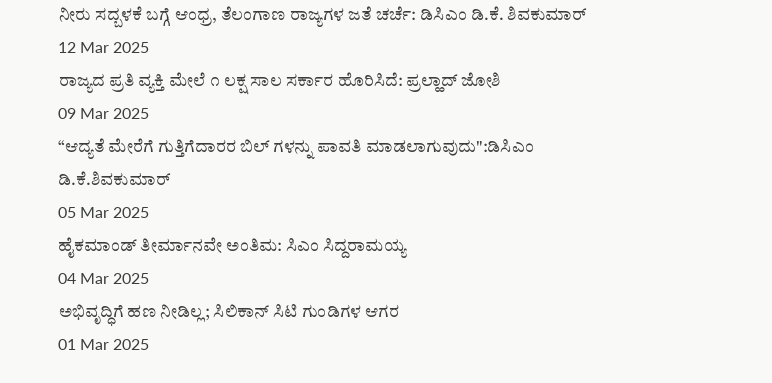ನೀರು ಸದ್ಬಳಕೆ ಬಗ್ಗೆ ಆಂಧ್ರ, ತೆಲಂಗಾಣ ರಾಜ್ಯಗಳ ಜತೆ ಚರ್ಚೆ: ಡಿಸಿಎಂ ಡಿ.ಕೆ. ಶಿವಕುಮಾರ್
12 Mar 2025
ರಾಜ್ಯದ ಪ್ರತಿ ವ್ಯಕ್ತಿ ಮೇಲೆ ೧ ಲಕ್ಷ ಸಾಲ ಸರ್ಕಾರ ಹೊರಿಸಿದೆ: ಪ್ರಲ್ಹಾದ್ ಜೋಶಿ
09 Mar 2025
“ಆದ್ಯತೆ ಮೇರೆಗೆ ಗುತ್ತಿಗೆದಾರರ ಬಿಲ್ ಗಳನ್ನು ಪಾವತಿ ಮಾಡಲಾಗುವುದು":ಡಿಸಿಎಂ ಡಿ.ಕೆ.ಶಿವಕುಮಾರ್
05 Mar 2025
ಹೈಕಮಾಂಡ್ ತೀರ್ಮಾನವೇ ಅಂತಿಮ: ಸಿಎಂ ಸಿದ್ದರಾಮಯ್ಯ
04 Mar 2025
ಅಭಿವೃದ್ಧಿಗೆ ಹಣ ನೀಡಿಲ್ಲ; ಸಿಲಿಕಾನ್ ಸಿಟಿ ಗುಂಡಿಗಳ ಆಗರ
01 Mar 2025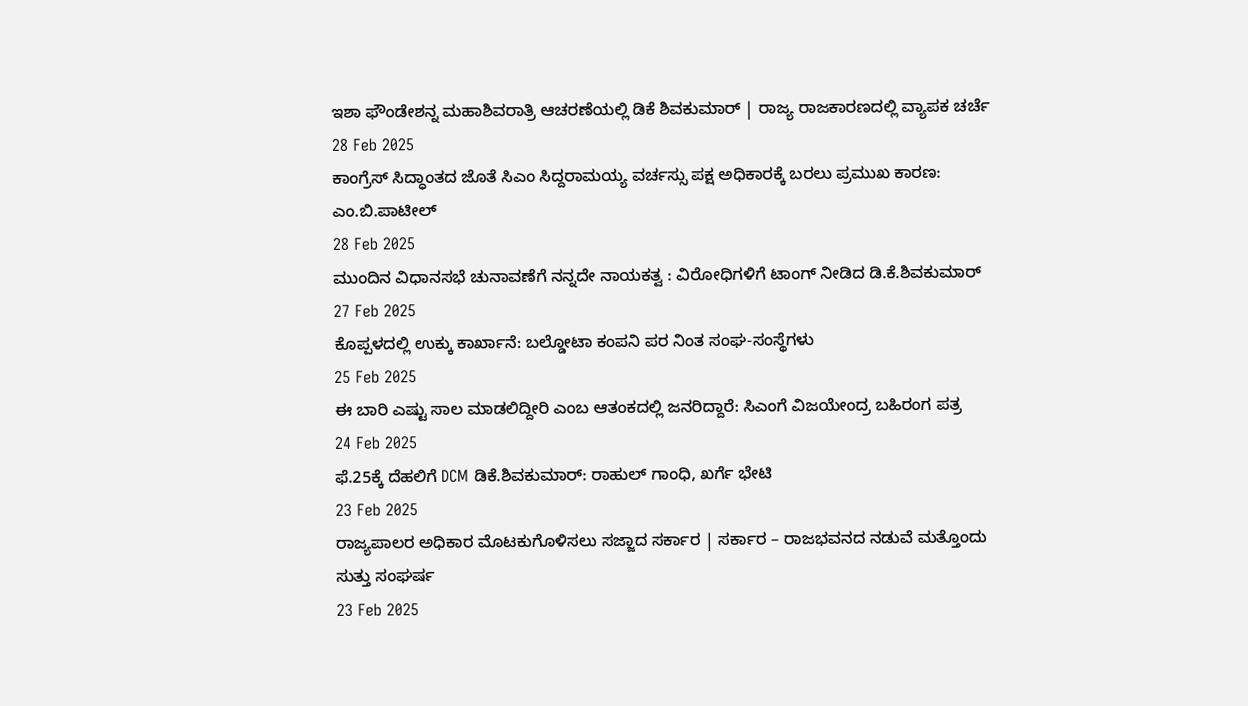ಇಶಾ ಫೌಂಡೇಶನ್ನ ಮಹಾಶಿವರಾತ್ರಿ ಆಚರಣೆಯಲ್ಲಿ ಡಿಕೆ ಶಿವಕುಮಾರ್ | ರಾಜ್ಯ ರಾಜಕಾರಣದಲ್ಲಿ ವ್ಯಾಪಕ ಚರ್ಚೆ
28 Feb 2025
ಕಾಂಗ್ರೆಸ್ ಸಿದ್ಧಾಂತದ ಜೊತೆ ಸಿಎಂ ಸಿದ್ದರಾಮಯ್ಯ ವರ್ಚಸ್ಸು ಪಕ್ಷ ಅಧಿಕಾರಕ್ಕೆ ಬರಲು ಪ್ರಮುಖ ಕಾರಣ: ಎಂ.ಬಿ.ಪಾಟೀಲ್
28 Feb 2025
ಮುಂದಿನ ವಿಧಾನಸಭೆ ಚುನಾವಣೆಗೆ ನನ್ನದೇ ನಾಯಕತ್ವ : ವಿರೋಧಿಗಳಿಗೆ ಟಾಂಗ್ ನೀಡಿದ ಡಿ.ಕೆ.ಶಿವಕುಮಾರ್
27 Feb 2025
ಕೊಪ್ಪಳದಲ್ಲಿ ಉಕ್ಕು ಕಾರ್ಖಾನೆ: ಬಲ್ಡೋಟಾ ಕಂಪನಿ ಪರ ನಿಂತ ಸಂಘ-ಸಂಸ್ಥೆಗಳು
25 Feb 2025
ಈ ಬಾರಿ ಎಷ್ಟು ಸಾಲ ಮಾಡಲಿದ್ದೀರಿ ಎಂಬ ಆತಂಕದಲ್ಲಿ ಜನರಿದ್ದಾರೆ: ಸಿಎಂಗೆ ವಿಜಯೇಂದ್ರ ಬಹಿರಂಗ ಪತ್ರ
24 Feb 2025
ಫೆ.25ಕ್ಕೆ ದೆಹಲಿಗೆ DCM ಡಿಕೆ.ಶಿವಕುಮಾರ್: ರಾಹುಲ್ ಗಾಂಧಿ, ಖರ್ಗೆ ಭೇಟಿ
23 Feb 2025
ರಾಜ್ಯಪಾಲರ ಅಧಿಕಾರ ಮೊಟಕುಗೊಳಿಸಲು ಸಜ್ಜಾದ ಸರ್ಕಾರ | ಸರ್ಕಾರ – ರಾಜಭವನದ ನಡುವೆ ಮತ್ತೊಂದು ಸುತ್ತು ಸಂಘರ್ಷ
23 Feb 2025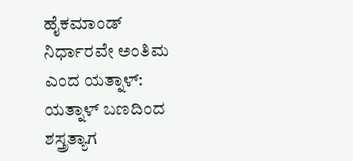ಹೈಕಮಾಂಡ್ ನಿರ್ಧಾರವೇ ಅಂತಿಮ ಎಂದ ಯತ್ನಾಳ್: ಯತ್ನಾಳ್ ಬಣದಿಂದ ಶಸ್ತ್ರತ್ಯಾಗ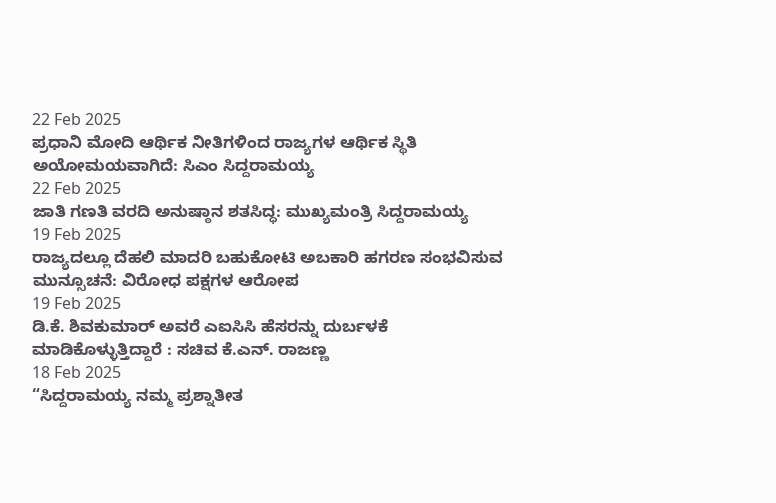22 Feb 2025
ಪ್ರಧಾನಿ ಮೋದಿ ಆರ್ಥಿಕ ನೀತಿಗಳಿಂದ ರಾಜ್ಯಗಳ ಆರ್ಥಿಕ ಸ್ಥಿತಿ ಅಯೋಮಯವಾಗಿದೆ: ಸಿಎಂ ಸಿದ್ದರಾಮಯ್ಯ
22 Feb 2025
ಜಾತಿ ಗಣತಿ ವರದಿ ಅನುಷ್ಠಾನ ಶತಸಿದ್ಧ: ಮುಖ್ಯಮಂತ್ರಿ ಸಿದ್ದರಾಮಯ್ಯ
19 Feb 2025
ರಾಜ್ಯದಲ್ಲೂ ದೆಹಲಿ ಮಾದರಿ ಬಹುಕೋಟಿ ಅಬಕಾರಿ ಹಗರಣ ಸಂಭವಿಸುವ ಮುನ್ಸೂಚನೆ: ವಿರೋಧ ಪಕ್ಷಗಳ ಆರೋಪ
19 Feb 2025
ಡಿ.ಕೆ. ಶಿವಕುಮಾರ್ ಅವರೆ ಎಐಸಿಸಿ ಹೆಸರನ್ನು ದುರ್ಬಳಕೆ ಮಾಡಿಕೊಳ್ಳುತ್ತಿದ್ದಾರೆ : ಸಚಿವ ಕೆ.ಎನ್. ರಾಜಣ್ಣ
18 Feb 2025
“ಸಿದ್ದರಾಮಯ್ಯ ನಮ್ಮ ಪ್ರಶ್ನಾತೀತ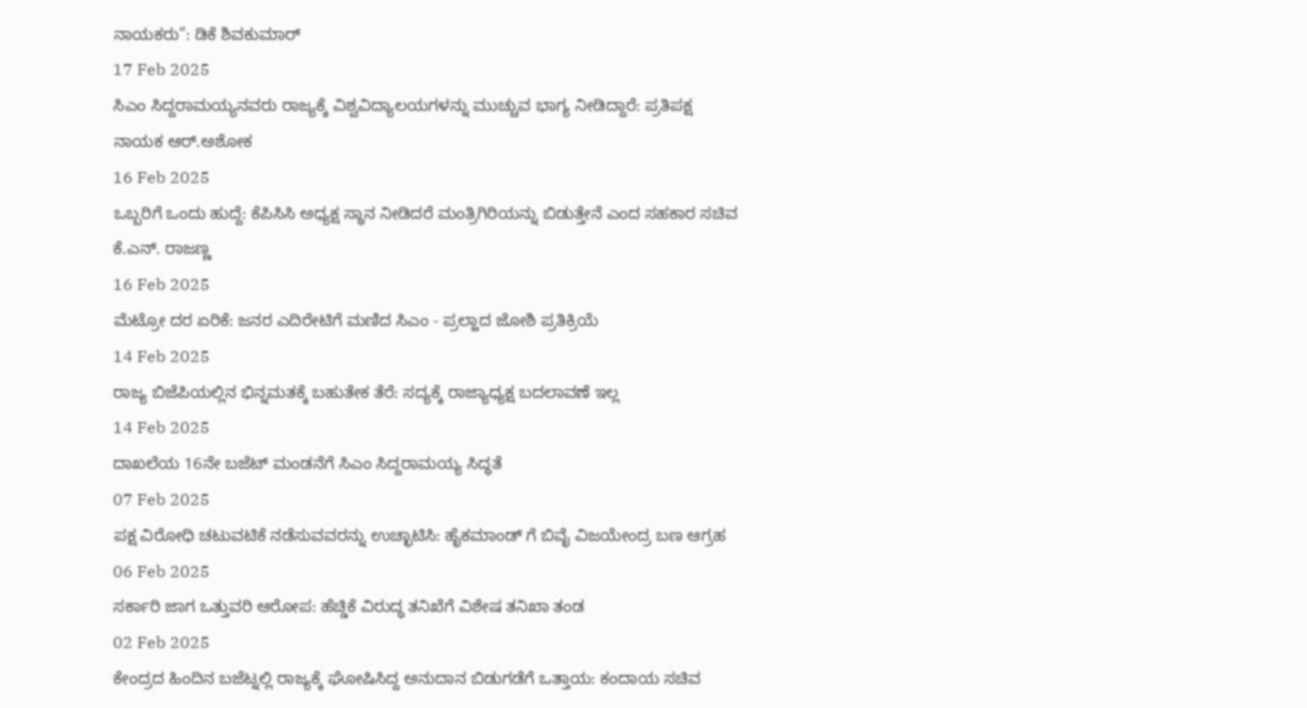ನಾಯಕರು”: ಡಿಕೆ ಶಿವಕುಮಾರ್
17 Feb 2025
ಸಿಎಂ ಸಿದ್ದರಾಮಯ್ಯನವರು ರಾಜ್ಯಕ್ಕೆ ವಿಶ್ವವಿದ್ಯಾಲಯಗಳನ್ನು ಮುಚ್ಚುವ ಭಾಗ್ಯ ನೀಡಿದ್ದಾರೆ: ಪ್ರತಿಪಕ್ಷ ನಾಯಕ ಆರ್.ಅಶೋಕ
16 Feb 2025
ಒಬ್ಬರಿಗೆ ಒಂದು ಹುದ್ದೆ: ಕೆಪಿಸಿಸಿ ಅಧ್ಯಕ್ಷ ಸ್ಥಾನ ನೀಡಿದರೆ ಮಂತ್ರಿಗಿರಿಯನ್ನು ಬಿಡುತ್ತೇನೆ ಎಂದ ಸಹಕಾರ ಸಚಿವ ಕೆ.ಎನ್. ರಾಜಣ್ಣ
16 Feb 2025
ಮೆಟ್ರೋ ದರ ಏರಿಕೆ: ಜನರ ಎದಿರೇಟಿಗೆ ಮಣಿದ ಸಿಎಂ - ಪ್ರಲ್ಹಾದ ಜೋಶಿ ಪ್ರತಿಕ್ರಿಯೆ
14 Feb 2025
ರಾಜ್ಯ ಬಿಜೆಪಿಯಲ್ಲಿನ ಭಿನ್ನಮತಕ್ಕೆ ಬಹುತೇಕ ತೆರೆ: ಸದ್ಯಕ್ಕೆ ರಾಜ್ಯಾಧ್ಯಕ್ಷ ಬದಲಾವಣೆ ಇಲ್ಲ
14 Feb 2025
ದಾಖಲೆಯ 16ನೇ ಬಜೆಟ್ ಮಂಡನೆಗೆ ಸಿಎಂ ಸಿದ್ದರಾಮಯ್ಯ ಸಿದ್ಧತೆ
07 Feb 2025
ಪಕ್ಷ ವಿರೋಧಿ ಚಟುವಟಿಕೆ ನಡೆಸುವವರನ್ನು ಉಚ್ಛಾಟಿಸಿ: ಹೈಕಮಾಂಡ್ ಗೆ ಬಿವೈ ವಿಜಯೇಂದ್ರ ಬಣ ಆಗ್ರಹ
06 Feb 2025
ಸರ್ಕಾರಿ ಜಾಗ ಒತ್ತುವರಿ ಆರೋಪ: ಹೆಚ್ಡಿಕೆ ವಿರುದ್ಧ ತನಿಖೆಗೆ ವಿಶೇಷ ತನಿಖಾ ತಂಡ
02 Feb 2025
ಕೇಂದ್ರದ ಹಿಂದಿನ ಬಜೆಟ್ನಲ್ಲಿ ರಾಜ್ಯಕ್ಕೆ ಘೋಷಿಸಿದ್ದ ಅನುದಾನ ಬಿಡುಗಡೆಗೆ ಒತ್ತಾಯ: ಕಂದಾಯ ಸಚಿವ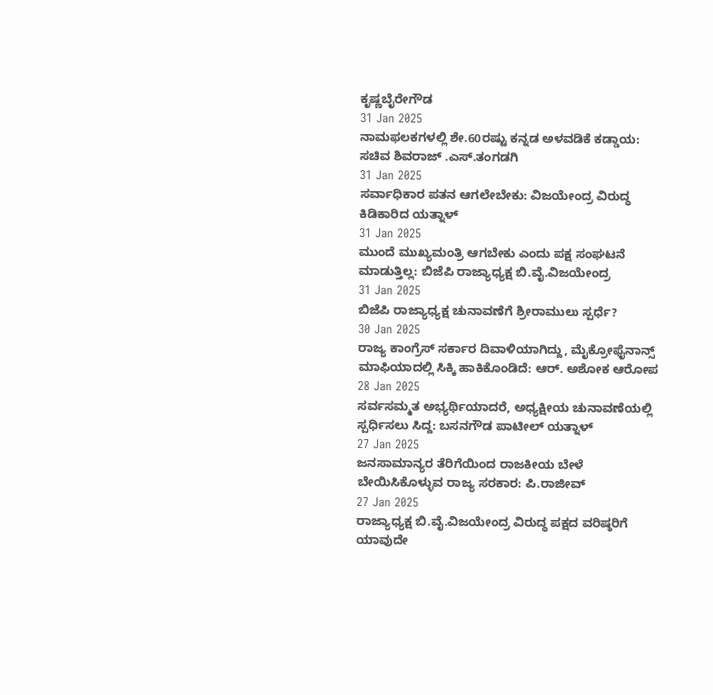ಕೃಷ್ಣಬೈರೇಗೌಡ
31 Jan 2025
ನಾಮಫಲಕಗಳಲ್ಲಿ ಶೇ.60ರಷ್ಟು ಕನ್ನಡ ಅಳವಡಿಕೆ ಕಡ್ಡಾಯ: ಸಚಿವ ಶಿವರಾಜ್ .ಎಸ್.ತಂಗಡಗಿ
31 Jan 2025
ಸರ್ವಾಧಿಕಾರ ಪತನ ಆಗಲೇಬೇಕು: ವಿಜಯೇಂದ್ರ ವಿರುದ್ಧ ಕಿಡಿಕಾರಿದ ಯತ್ನಾಳ್
31 Jan 2025
ಮುಂದೆ ಮುಖ್ಯಮಂತ್ರಿ ಆಗಬೇಕು ಎಂದು ಪಕ್ಷ ಸಂಘಟನೆ ಮಾಡುತ್ತಿಲ್ಲ: ಬಿಜೆಪಿ ರಾಜ್ಯಾಧ್ಯಕ್ಷ ಬಿ.ವೈ.ವಿಜಯೇಂದ್ರ
31 Jan 2025
ಬಿಜೆಪಿ ರಾಜ್ಯಾಧ್ಯಕ್ಷ ಚುನಾವಣೆಗೆ ಶ್ರೀರಾಮುಲು ಸ್ಪರ್ಧೆ?
30 Jan 2025
ರಾಜ್ಯ ಕಾಂಗ್ರೆಸ್ ಸರ್ಕಾರ ದಿವಾಳಿಯಾಗಿದ್ದು, ಮೈಕ್ರೋಫೈನಾನ್ಸ್ ಮಾಫಿಯಾದಲ್ಲಿ ಸಿಕ್ಕಿ ಹಾಕಿಕೊಂಡಿದೆ: ಆರ್. ಅಶೋಕ ಆರೋಪ
28 Jan 2025
ಸರ್ವಸಮ್ಮತ ಅಭ್ಯರ್ಥಿಯಾದರೆ, ಅಧ್ಯಕ್ಷೀಯ ಚುನಾವಣೆಯಲ್ಲಿ ಸ್ಪರ್ಧಿಸಲು ಸಿದ್ದ: ಬಸನಗೌಡ ಪಾಟೀಲ್ ಯತ್ನಾಳ್
27 Jan 2025
ಜನಸಾಮಾನ್ಯರ ತೆರಿಗೆಯಿಂದ ರಾಜಕೀಯ ಬೇಳೆ ಬೇಯಿಸಿಕೊಳ್ಳುವ ರಾಜ್ಯ ಸರಕಾರ: ಪಿ.ರಾಜೀವ್
27 Jan 2025
ರಾಜ್ಯಾಧ್ಯಕ್ಷ ಬಿ.ವೈ.ವಿಜಯೇಂದ್ರ ವಿರುದ್ಧ ಪಕ್ಷದ ವರಿಷ್ಠರಿಗೆ ಯಾವುದೇ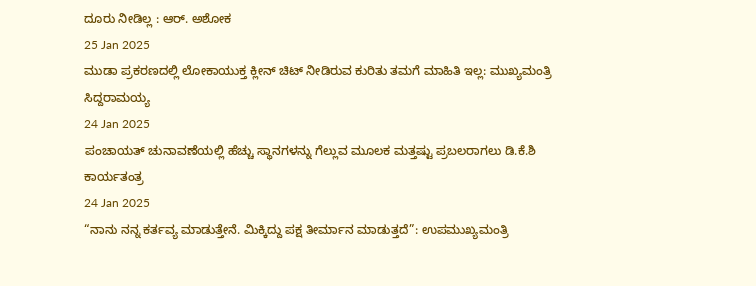ದೂರು ನೀಡಿಲ್ಲ : ಆರ್. ಅಶೋಕ
25 Jan 2025
ಮುಡಾ ಪ್ರಕರಣದಲ್ಲಿ ಲೋಕಾಯುಕ್ತ ಕ್ಲೀನ್ ಚಿಟ್ ನೀಡಿರುವ ಕುರಿತು ತಮಗೆ ಮಾಹಿತಿ ಇಲ್ಲ: ಮುಖ್ಯಮಂತ್ರಿ ಸಿದ್ದರಾಮಯ್ಯ
24 Jan 2025
ಪಂಚಾಯತ್ ಚುನಾವಣೆಯಲ್ಲಿ ಹೆಚ್ಚು ಸ್ಥಾನಗಳನ್ನು ಗೆಲ್ಲುವ ಮೂಲಕ ಮತ್ತಷ್ಟು ಪ್ರಬಲರಾಗಲು ಡಿ.ಕೆ.ಶಿ ಕಾರ್ಯತಂತ್ರ
24 Jan 2025
“ನಾನು ನನ್ನ ಕರ್ತವ್ಯ ಮಾಡುತ್ತೇನೆ. ಮಿಕ್ಕಿದ್ದು ಪಕ್ಷ ತೀರ್ಮಾನ ಮಾಡುತ್ತದೆ”: ಉಪಮುಖ್ಯಮಂತ್ರಿ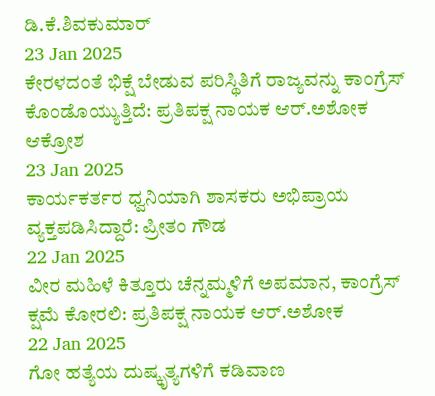ಡಿ.ಕೆ.ಶಿವಕುಮಾರ್
23 Jan 2025
ಕೇರಳದಂತೆ ಭಿಕ್ಷೆ ಬೇಡುವ ಪರಿಸ್ಥಿತಿಗೆ ರಾಜ್ಯವನ್ನು ಕಾಂಗ್ರೆಸ್ ಕೊಂಡೊಯ್ಯುತ್ತಿದೆ: ಪ್ರತಿಪಕ್ಷ ನಾಯಕ ಆರ್.ಅಶೋಕ ಆಕ್ರೋಶ
23 Jan 2025
ಕಾರ್ಯಕರ್ತರ ಧ್ವನಿಯಾಗಿ ಶಾಸಕರು ಅಭಿಪ್ರಾಯ ವ್ಯಕ್ತಪಡಿಸಿದ್ದಾರೆ: ಪ್ರೀತಂ ಗೌಡ
22 Jan 2025
ವೀರ ಮಹಿಳೆ ಕಿತ್ತೂರು ಚೆನ್ನಮ್ಮಳಿಗೆ ಅಪಮಾನ, ಕಾಂಗ್ರೆಸ್ ಕ್ಷಮೆ ಕೋರಲಿ: ಪ್ರತಿಪಕ್ಷ ನಾಯಕ ಆರ್.ಅಶೋಕ
22 Jan 2025
ಗೋ ಹತ್ಯೆಯ ದುಷ್ಕೃತ್ಯಗಳಿಗೆ ಕಡಿವಾಣ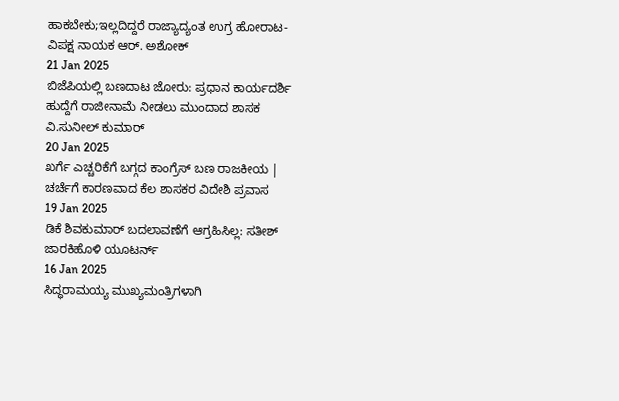ಹಾಕಬೇಕು;ಇಲ್ಲದಿದ್ದರೆ ರಾಜ್ಯಾದ್ಯಂತ ಉಗ್ರ ಹೋರಾಟ- ವಿಪಕ್ಷ ನಾಯಕ ಆರ್. ಅಶೋಕ್
21 Jan 2025
ಬಿಜೆಪಿಯಲ್ಲಿ ಬಣದಾಟ ಜೋರು: ಪ್ರಧಾನ ಕಾರ್ಯದರ್ಶಿ ಹುದ್ದೆಗೆ ರಾಜೀನಾಮೆ ನೀಡಲು ಮುಂದಾದ ಶಾಸಕ ವಿ.ಸುನೀಲ್ ಕುಮಾರ್
20 Jan 2025
ಖರ್ಗೆ ಎಚ್ಚರಿಕೆಗೆ ಬಗ್ಗದ ಕಾಂಗ್ರೆಸ್ ಬಣ ರಾಜಕೀಯ | ಚರ್ಚೆಗೆ ಕಾರಣವಾದ ಕೆಲ ಶಾಸಕರ ವಿದೇಶಿ ಪ್ರವಾಸ
19 Jan 2025
ಡಿಕೆ ಶಿವಕುಮಾರ್ ಬದಲಾವಣೆಗೆ ಆಗ್ರಹಿಸಿಲ್ಲ: ಸತೀಶ್ ಜಾರಕಿಹೊಳಿ ಯೂಟರ್ನ್
16 Jan 2025
ಸಿದ್ಧರಾಮಯ್ಯ ಮುಖ್ಯಮಂತ್ರಿಗಳಾಗಿ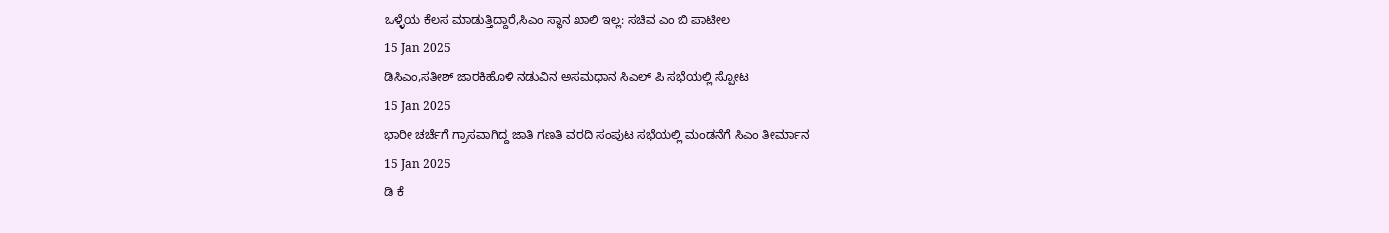ಒಳ್ಳೆಯ ಕೆಲಸ ಮಾಡುತ್ತಿದ್ದಾರೆ,ಸಿಎಂ ಸ್ಥಾನ ಖಾಲಿ ಇಲ್ಲ: ಸಚಿವ ಎಂ ಬಿ ಪಾಟೀಲ
15 Jan 2025
ಡಿಸಿಎಂ,ಸತೀಶ್ ಜಾರಕಿಹೊಳಿ ನಡುವಿನ ಅಸಮಧಾನ ಸಿಎಲ್ ಪಿ ಸಭೆಯಲ್ಲಿ ಸ್ಪೋಟ
15 Jan 2025
ಭಾರೀ ಚರ್ಚೆಗೆ ಗ್ರಾಸವಾಗಿದ್ದ ಜಾತಿ ಗಣತಿ ವರದಿ ಸಂಪುಟ ಸಭೆಯಲ್ಲಿ ಮಂಡನೆಗೆ ಸಿಎಂ ತೀರ್ಮಾನ
15 Jan 2025
ಡಿ ಕೆ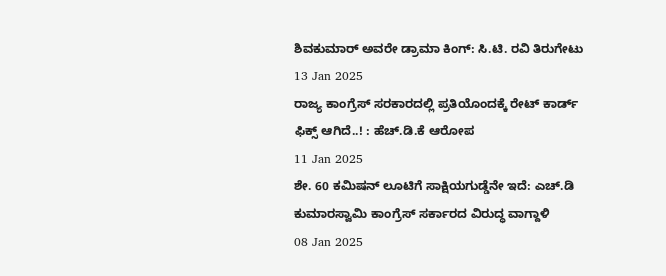ಶಿವಕುಮಾರ್ ಅವರೇ ಡ್ರಾಮಾ ಕಿಂಗ್: ಸಿ.ಟಿ. ರವಿ ತಿರುಗೇಟು
13 Jan 2025
ರಾಜ್ಯ ಕಾಂಗ್ರೆಸ್ ಸರಕಾರದಲ್ಲಿ ಪ್ರತಿಯೊಂದಕ್ಕೆ ರೇಟ್ ಕಾರ್ಡ್ ಫಿಕ್ಸ್ ಆಗಿದೆ..! : ಹೆಚ್.ಡಿ.ಕೆ ಆರೋಪ
11 Jan 2025
ಶೇ. 60 ಕಮಿಷನ್ ಲೂಟಿಗೆ ಸಾಕ್ಷಿಯಗುಡ್ಡೆನೇ ಇದೆ: ಎಚ್.ಡಿ ಕುಮಾರಸ್ವಾಮಿ ಕಾಂಗ್ರೆಸ್ ಸರ್ಕಾರದ ವಿರುದ್ಧ ವಾಗ್ದಾಳಿ
08 Jan 2025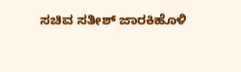ಸಚಿವ ಸತೀಶ್ ಜಾರಕಿಹೊಳಿ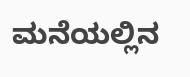ಮನೆಯಲ್ಲಿನ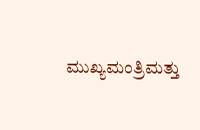ಮುಖ್ಯಮಂತ್ರಿಮತ್ತು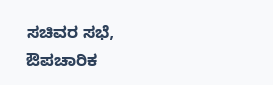ಸಚಿವರ ಸಭೆ, ಔಪಚಾರಿಕ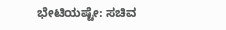ಭೇಟಿಯಷ್ಟೇ: ಸಚಿವ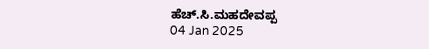ಹೆಚ್.ಸಿ.ಮಹದೇವಪ್ಪ
04 Jan 2025